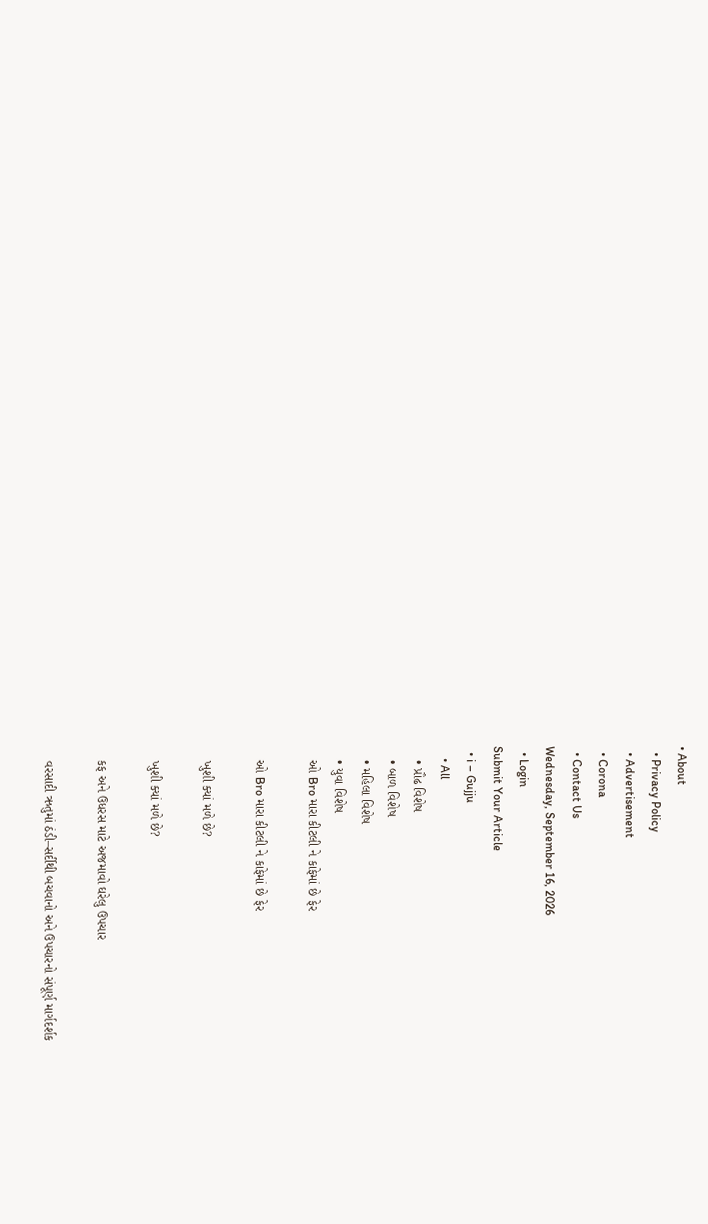• About
  • Privacy Policy
  • Advertisement
  • Corona
  • Contact Us
Wednesday, September 16, 2026
  • Login
Submit Your Article
  • i – Gujju
    • All
    • પ્રૌઢ વિશેષ
    • બાળ વિશેષ
    • મહિલા વિશેષ
    • યુવા વિશેષ
    ઓ Bro મારા કીટલી ને કાફેમાં છે ફેર

    ઓ Bro મારા કીટલી ને કાફેમાં છે ફેર

    ખુશી ક્યાં મળે છે?

    ખુશી ક્યાં મળે છે?

    કફ અને ઉધરસ માટે અજમાવો ઘરેલુ ઉપચાર

    વરસાદી ઋતુમાં ઠંડી–સર્દીથી બચવાનો અને ઉપચારનો સંપૂર્ણ માર્ગદર્શક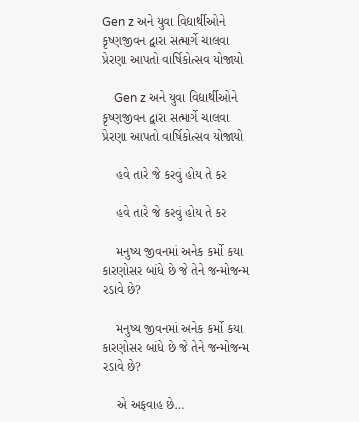Gen z અને યુવા વિદ્યાર્થીઓને કૃષ્ણજીવન દ્વારા સત્માર્ગે ચાલવા પ્રેરણા આપતો વાર્ષિકોત્સવ યોજાયો

    Gen z અને યુવા વિદ્યાર્થીઓને કૃષ્ણજીવન દ્વારા સત્માર્ગે ચાલવા પ્રેરણા આપતો વાર્ષિકોત્સવ યોજાયો

    હવે તારે જે કરવું હોય તે કર

    હવે તારે જે કરવું હોય તે કર

    મનુષ્ય જીવનમાં અનેક કર્મો કયા કારણોસર બાંધે છે જે તેને જન્મોજન્મ રડાવે છે?

    મનુષ્ય જીવનમાં અનેક કર્મો કયા કારણોસર બાંધે છે જે તેને જન્મોજન્મ રડાવે છે?

    એ અફવાહ છે…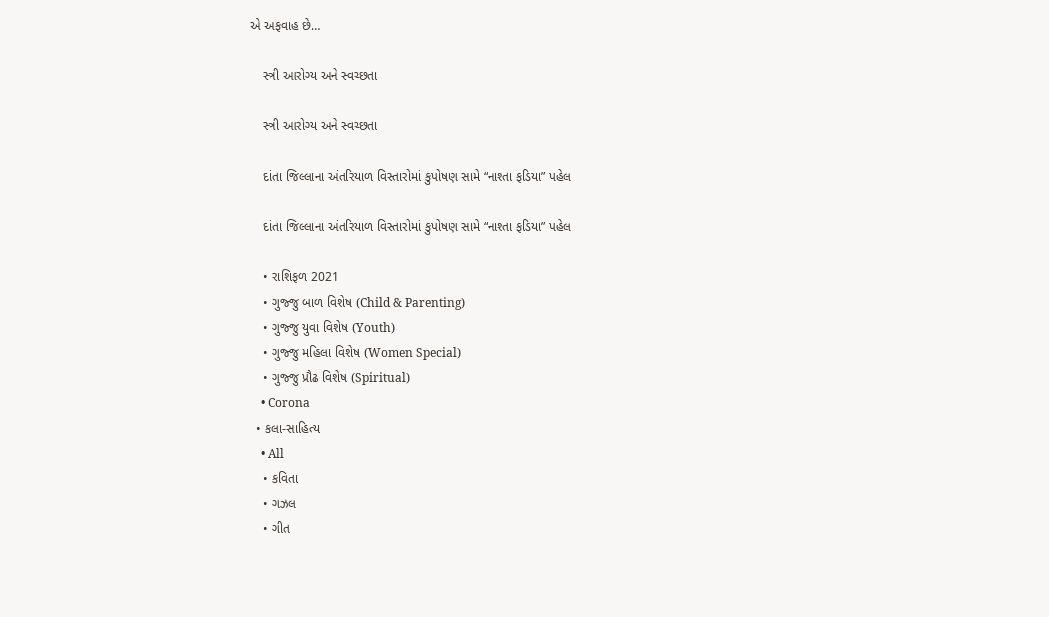એ અફવાહ છે…

    સ્ત્રી આરોગ્ય અને સ્વચ્છતા

    સ્ત્રી આરોગ્ય અને સ્વચ્છતા

    દાંતા જિલ્લાના અંતરિયાળ વિસ્તારોમાં કુપોષણ સામે “નાશ્તા ફડિયા” પહેલ

    દાંતા જિલ્લાના અંતરિયાળ વિસ્તારોમાં કુપોષણ સામે “નાશ્તા ફડિયા” પહેલ

    • રાશિફળ 2021
    • ગુજ્જુ બાળ વિશેષ (Child & Parenting)
    • ગુજ્જુ યુવા વિશેષ (Youth)
    • ગુજ્જુ મહિલા વિશેષ (Women Special)
    • ગુજ્જુ પ્રૌઢ વિશેષ (Spiritual)
    • Corona
  • કલા-સાહિત્ય
    • All
    • કવિતા
    • ગઝલ
    • ગીત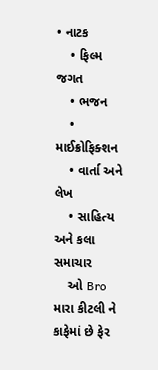• નાટક
    • ફિલ્મ જગત
    • ભજન
    • માઈક્રોફિક્શન
    • વાર્તા અને લેખ
    • સાહિત્ય અને કલા સમાચાર
    ઓ Bro મારા કીટલી ને કાફેમાં છે ફેર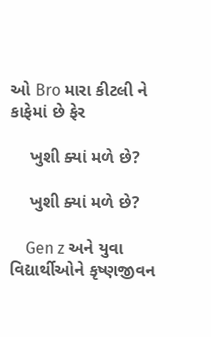ઓ Bro મારા કીટલી ને કાફેમાં છે ફેર

    ખુશી ક્યાં મળે છે?

    ખુશી ક્યાં મળે છે?

    Gen z અને યુવા વિદ્યાર્થીઓને કૃષ્ણજીવન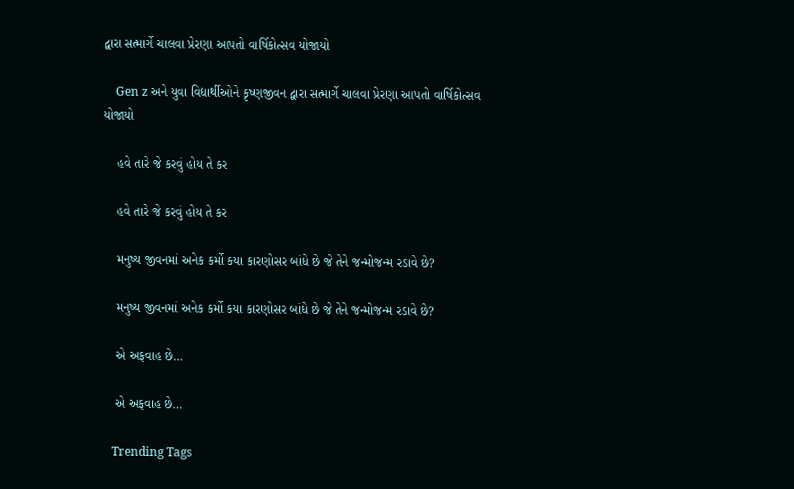દ્વારા સત્માર્ગે ચાલવા પ્રેરણા આપતો વાર્ષિકોત્સવ યોજાયો

    Gen z અને યુવા વિદ્યાર્થીઓને કૃષ્ણજીવન દ્વારા સત્માર્ગે ચાલવા પ્રેરણા આપતો વાર્ષિકોત્સવ યોજાયો

    હવે તારે જે કરવું હોય તે કર

    હવે તારે જે કરવું હોય તે કર

    મનુષ્ય જીવનમાં અનેક કર્મો કયા કારણોસર બાંધે છે જે તેને જન્મોજન્મ રડાવે છે?

    મનુષ્ય જીવનમાં અનેક કર્મો કયા કારણોસર બાંધે છે જે તેને જન્મોજન્મ રડાવે છે?

    એ અફવાહ છે…

    એ અફવાહ છે…

    Trending Tags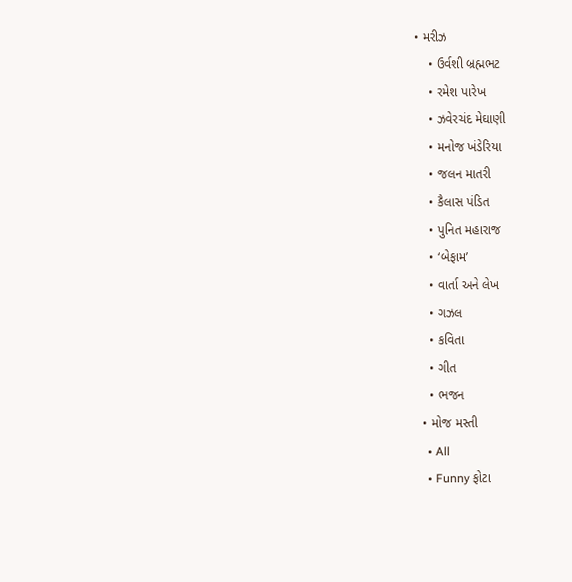• મરીઝ
    • ઉર્વશી બ્રહ્મભટ
    • રમેશ પારેખ
    • ઝવેરચંદ મેઘાણી
    • મનોજ ખંડેરિયા
    • જલન માતરી
    • કૈલાસ પંડિત
    • પુનિત મહારાજ
    • ‘બેફામ’
    • વાર્તા અને લેખ
    • ગઝલ
    • કવિતા
    • ગીત
    • ભજન
  • મોજ મસ્તી
    • All
    • Funny ફોટા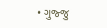• ગુજ્જુ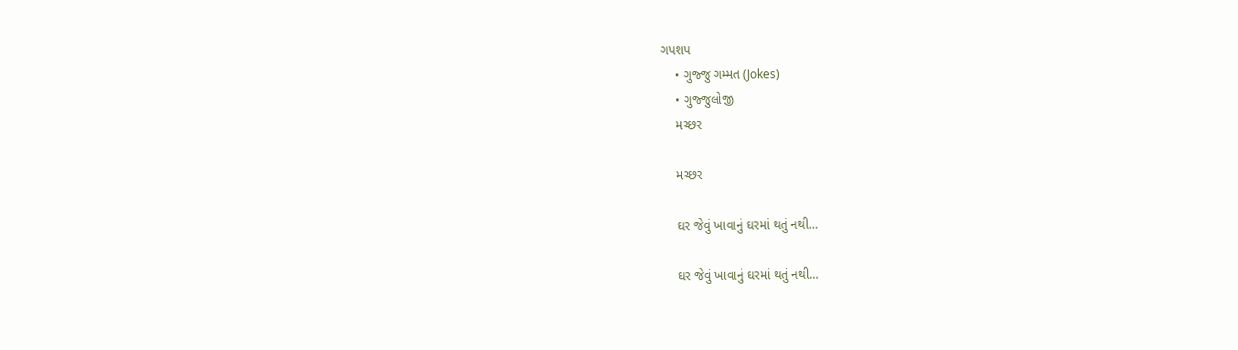ગપશપ
    • ગુજ્જુ ગમ્મત (Jokes)
    • ગુજ્જુલોજી
    મચ્છર

    મચ્છર

    ઘર જેવું ખાવાનું ઘરમાં થતું નથી…

    ઘર જેવું ખાવાનું ઘરમાં થતું નથી…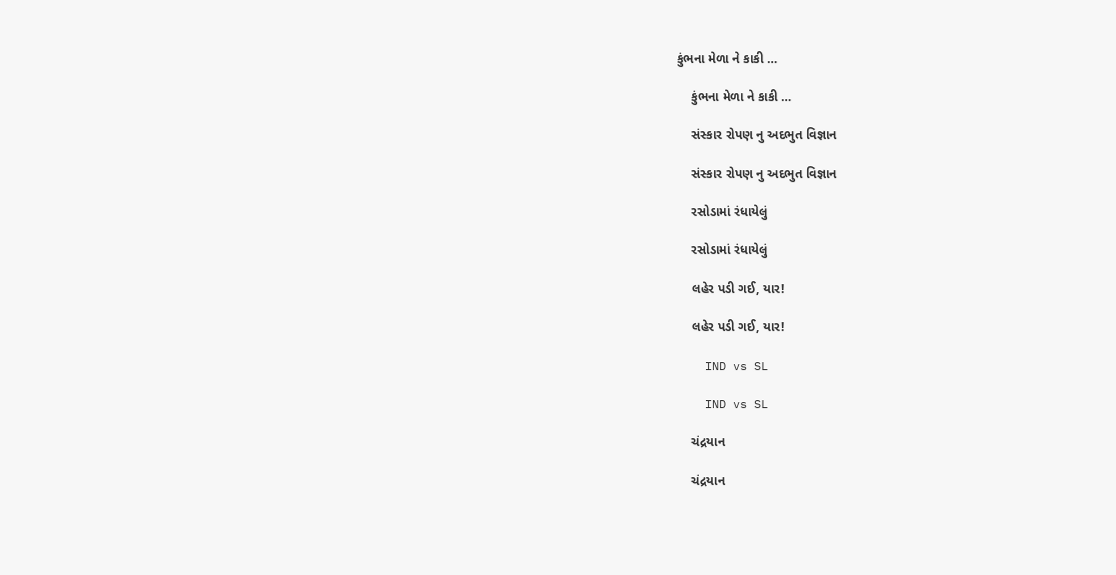કુંભના મેળા ને કાકી …

    કુંભના મેળા ને કાકી …

    સંસ્કાર રોપણ નુ અદભુત વિજ્ઞાન

    સંસ્કાર રોપણ નુ અદભુત વિજ્ઞાન

    રસોડામાં રંધાયેલું

    રસોડામાં રંધાયેલું

    લહેર પડી ગઈ, યાર!

    લહેર પડી ગઈ, યાર!

    IND vs SL

    IND vs SL

    ચંદ્રયાન

    ચંદ્રયાન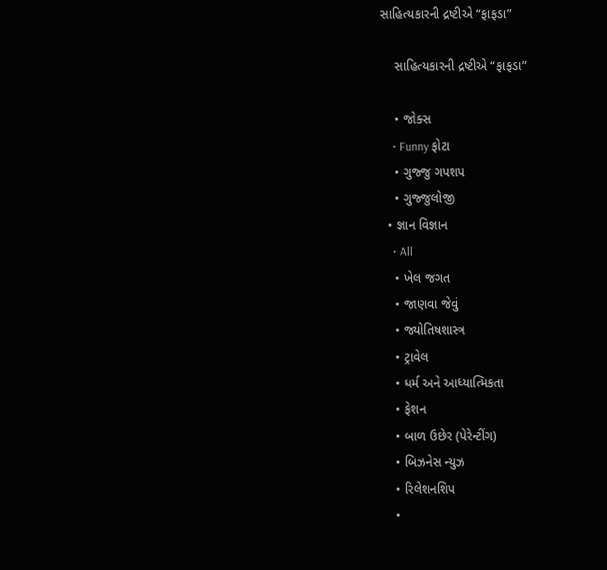સાહિત્યકારની દ્રષ્ટીએ “ફાફડા”

    સાહિત્યકારની દ્રષ્ટીએ “ફાફડા”

    • જોક્સ
    • Funny ફોટા
    • ગુજ્જુ ગપશપ
    • ગુજ્જુલોજી
  • જ્ઞાન વિજ્ઞાન
    • All
    • ખેલ જગત
    • જાણવા જેવું
    • જ્યોતિષશાસ્ત્ર
    • ટ્રાવેલ
    • ધર્મ અને આધ્યાત્મિકતા
    • ફેશન
    • બાળ ઉછેર (પેરેન્ટીંગ)
    • બિઝનેસ ન્યુઝ
    • રિલેશનશિપ
    •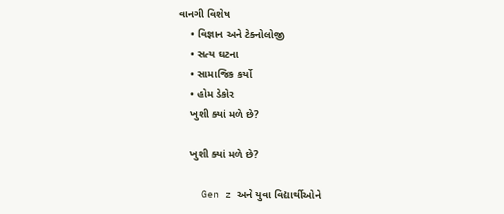વાનગી વિશેષ
    • વિજ્ઞાન અને ટેક્નોલોજી
    • સત્ય ઘટના
    • સામાજિક કર્યો
    • હોમ ડેકોર
    ખુશી ક્યાં મળે છે?

    ખુશી ક્યાં મળે છે?

    Gen z અને યુવા વિદ્યાર્થીઓને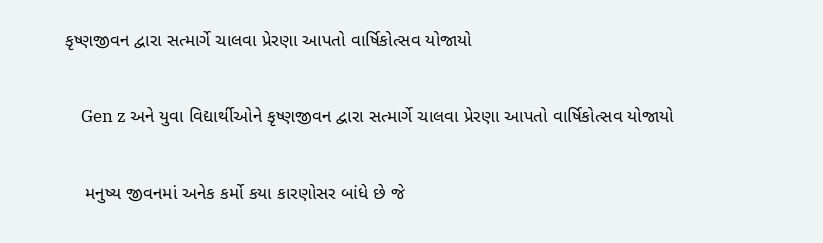કૃષ્ણજીવન દ્વારા સત્માર્ગે ચાલવા પ્રેરણા આપતો વાર્ષિકોત્સવ યોજાયો

    Gen z અને યુવા વિદ્યાર્થીઓને કૃષ્ણજીવન દ્વારા સત્માર્ગે ચાલવા પ્રેરણા આપતો વાર્ષિકોત્સવ યોજાયો

    મનુષ્ય જીવનમાં અનેક કર્મો કયા કારણોસર બાંધે છે જે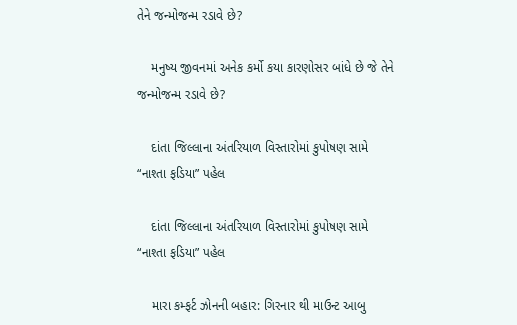તેને જન્મોજન્મ રડાવે છે?

    મનુષ્ય જીવનમાં અનેક કર્મો કયા કારણોસર બાંધે છે જે તેને જન્મોજન્મ રડાવે છે?

    દાંતા જિલ્લાના અંતરિયાળ વિસ્તારોમાં કુપોષણ સામે “નાશ્તા ફડિયા” પહેલ

    દાંતા જિલ્લાના અંતરિયાળ વિસ્તારોમાં કુપોષણ સામે “નાશ્તા ફડિયા” પહેલ

    મારા કમ્ફર્ટ ઝોનની બહાર: ગિરનાર થી માઉન્ટ આબુ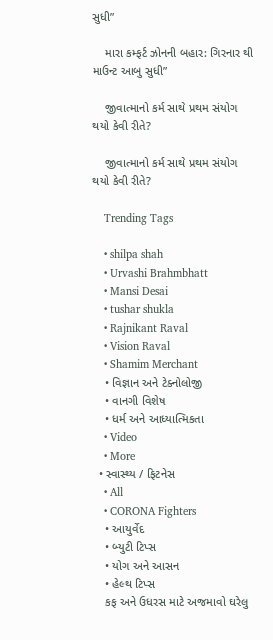સુધી”

    મારા કમ્ફર્ટ ઝોનની બહાર: ગિરનાર થી માઉન્ટ આબુ સુધી”

    જીવાત્માનો કર્મ સાથે પ્રથમ સંયોગ થયો કેવી રીતે?

    જીવાત્માનો કર્મ સાથે પ્રથમ સંયોગ થયો કેવી રીતે?

    Trending Tags

    • shilpa shah
    • Urvashi Brahmbhatt
    • Mansi Desai
    • tushar shukla
    • Rajnikant Raval
    • Vision Raval
    • Shamim Merchant
    • વિજ્ઞાન અને ટેક્નોલોજી
    • વાનગી વિશેષ
    • ધર્મ અને આધ્યાત્મિકતા
    • Video
    • More
  • સ્વાસ્થ્ય / ફિટનેસ
    • All
    • CORONA Fighters
    • આયુર્વેદ
    • બ્યુટી ટિપ્સ
    • યોગ અને આસન
    • હેલ્થ ટિપ્સ
    કફ અને ઉધરસ માટે અજમાવો ઘરેલુ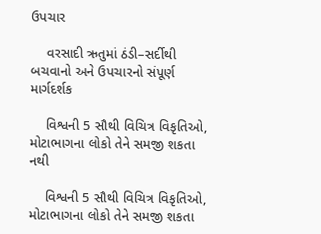ઉપચાર

    વરસાદી ઋતુમાં ઠંડી–સર્દીથી બચવાનો અને ઉપચારનો સંપૂર્ણ માર્ગદર્શક

    વિશ્વની 5 સૌથી વિચિત્ર વિકૃતિઓ, મોટાભાગના લોકો તેને સમજી શકતા નથી

    વિશ્વની 5 સૌથી વિચિત્ર વિકૃતિઓ, મોટાભાગના લોકો તેને સમજી શકતા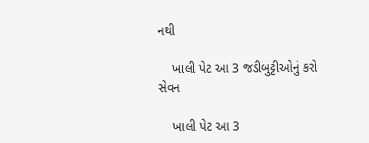નથી

    ખાલી પેટ આ 3 જડીબુટ્ટીઓનું કરો સેવન

    ખાલી પેટ આ 3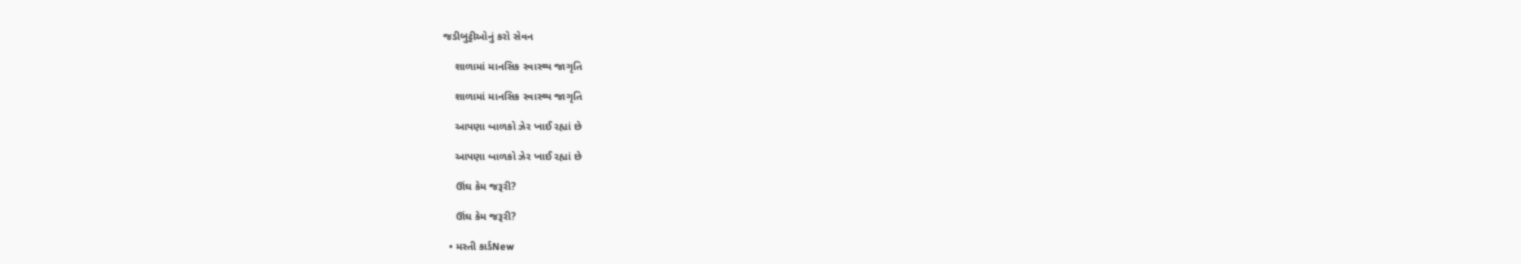જડીબુટ્ટીઓનું કરો સેવન

    શાળામાં માનસિક સ્વાસ્થ્ય જાગૃતિ

    શાળામાં માનસિક સ્વાસ્થ્ય જાગૃતિ

    આપણા બાળકો ઝેર ખાઈ રહ્યાં છે

    આપણા બાળકો ઝેર ખાઈ રહ્યાં છે

    ઊંઘ કેમ જરૂરી?

    ઊંઘ કેમ જરૂરી?

  • મસ્તી કાર્ડNew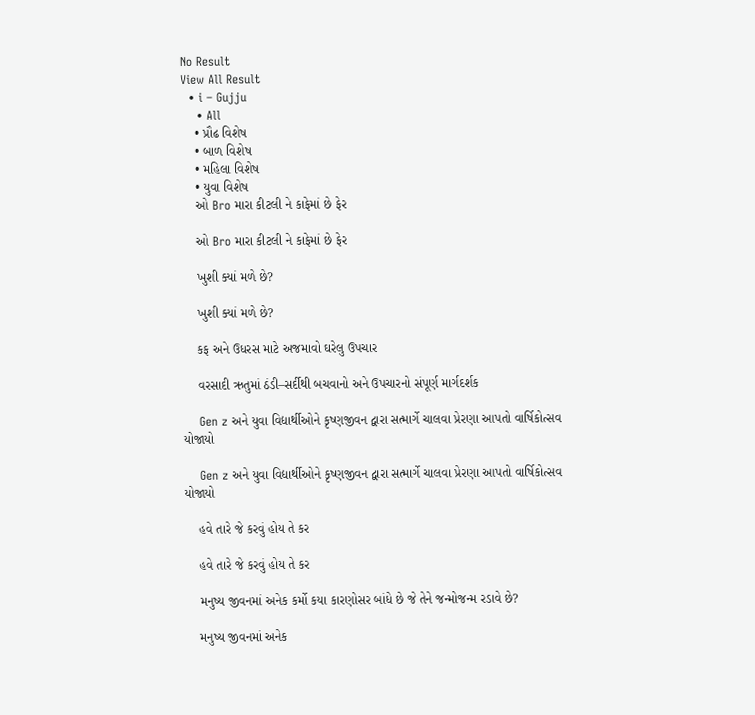No Result
View All Result
  • i – Gujju
    • All
    • પ્રૌઢ વિશેષ
    • બાળ વિશેષ
    • મહિલા વિશેષ
    • યુવા વિશેષ
    ઓ Bro મારા કીટલી ને કાફેમાં છે ફેર

    ઓ Bro મારા કીટલી ને કાફેમાં છે ફેર

    ખુશી ક્યાં મળે છે?

    ખુશી ક્યાં મળે છે?

    કફ અને ઉધરસ માટે અજમાવો ઘરેલુ ઉપચાર

    વરસાદી ઋતુમાં ઠંડી–સર્દીથી બચવાનો અને ઉપચારનો સંપૂર્ણ માર્ગદર્શક

    Gen z અને યુવા વિદ્યાર્થીઓને કૃષ્ણજીવન દ્વારા સત્માર્ગે ચાલવા પ્રેરણા આપતો વાર્ષિકોત્સવ યોજાયો

    Gen z અને યુવા વિદ્યાર્થીઓને કૃષ્ણજીવન દ્વારા સત્માર્ગે ચાલવા પ્રેરણા આપતો વાર્ષિકોત્સવ યોજાયો

    હવે તારે જે કરવું હોય તે કર

    હવે તારે જે કરવું હોય તે કર

    મનુષ્ય જીવનમાં અનેક કર્મો કયા કારણોસર બાંધે છે જે તેને જન્મોજન્મ રડાવે છે?

    મનુષ્ય જીવનમાં અનેક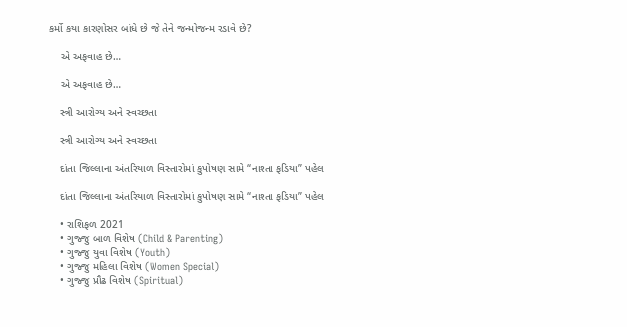કર્મો કયા કારણોસર બાંધે છે જે તેને જન્મોજન્મ રડાવે છે?

    એ અફવાહ છે…

    એ અફવાહ છે…

    સ્ત્રી આરોગ્ય અને સ્વચ્છતા

    સ્ત્રી આરોગ્ય અને સ્વચ્છતા

    દાંતા જિલ્લાના અંતરિયાળ વિસ્તારોમાં કુપોષણ સામે “નાશ્તા ફડિયા” પહેલ

    દાંતા જિલ્લાના અંતરિયાળ વિસ્તારોમાં કુપોષણ સામે “નાશ્તા ફડિયા” પહેલ

    • રાશિફળ 2021
    • ગુજ્જુ બાળ વિશેષ (Child & Parenting)
    • ગુજ્જુ યુવા વિશેષ (Youth)
    • ગુજ્જુ મહિલા વિશેષ (Women Special)
    • ગુજ્જુ પ્રૌઢ વિશેષ (Spiritual)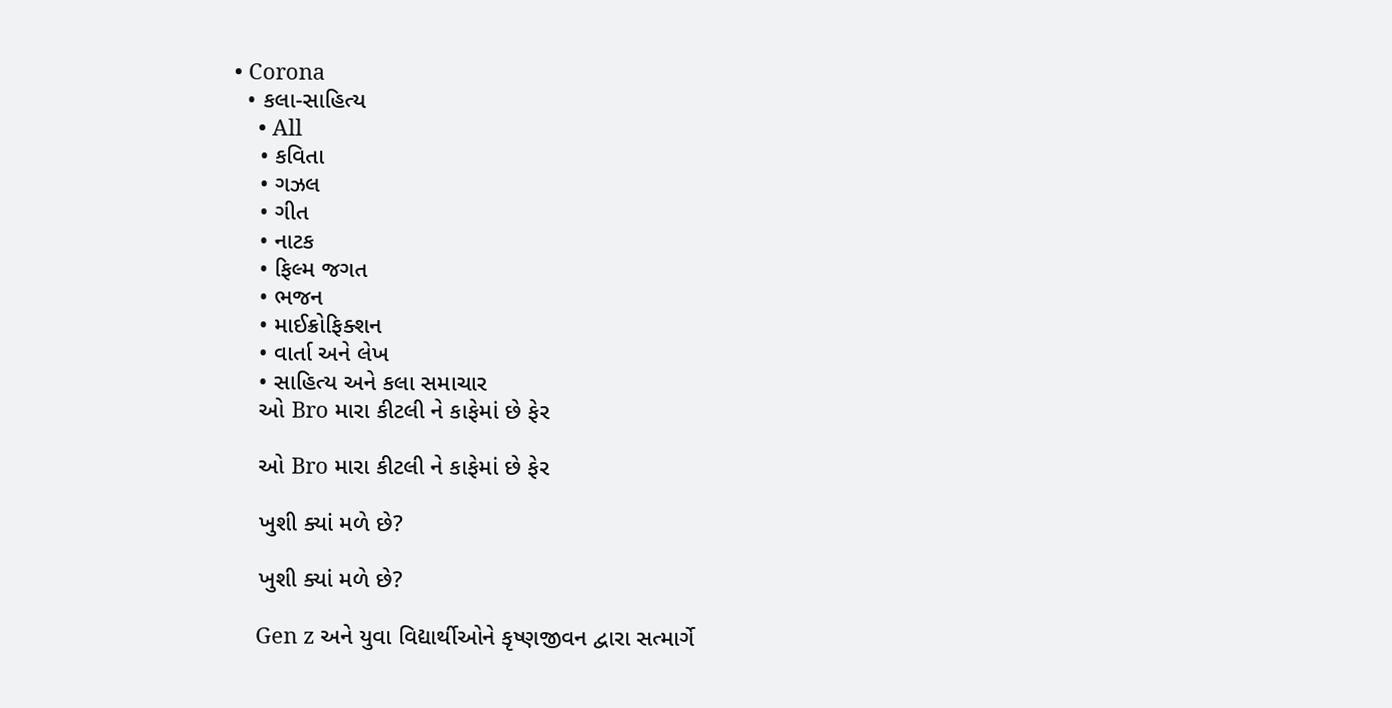• Corona
  • કલા-સાહિત્ય
    • All
    • કવિતા
    • ગઝલ
    • ગીત
    • નાટક
    • ફિલ્મ જગત
    • ભજન
    • માઈક્રોફિક્શન
    • વાર્તા અને લેખ
    • સાહિત્ય અને કલા સમાચાર
    ઓ Bro મારા કીટલી ને કાફેમાં છે ફેર

    ઓ Bro મારા કીટલી ને કાફેમાં છે ફેર

    ખુશી ક્યાં મળે છે?

    ખુશી ક્યાં મળે છે?

    Gen z અને યુવા વિદ્યાર્થીઓને કૃષ્ણજીવન દ્વારા સત્માર્ગે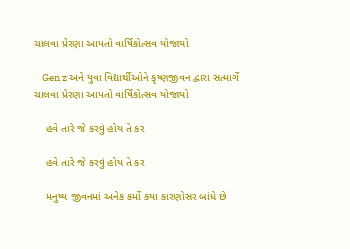ચાલવા પ્રેરણા આપતો વાર્ષિકોત્સવ યોજાયો

    Gen z અને યુવા વિદ્યાર્થીઓને કૃષ્ણજીવન દ્વારા સત્માર્ગે ચાલવા પ્રેરણા આપતો વાર્ષિકોત્સવ યોજાયો

    હવે તારે જે કરવું હોય તે કર

    હવે તારે જે કરવું હોય તે કર

    મનુષ્ય જીવનમાં અનેક કર્મો કયા કારણોસર બાંધે છે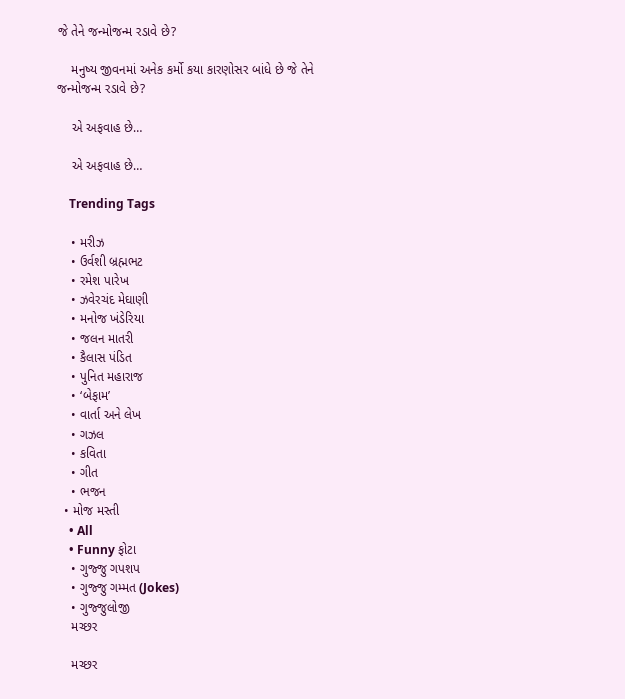જે તેને જન્મોજન્મ રડાવે છે?

    મનુષ્ય જીવનમાં અનેક કર્મો કયા કારણોસર બાંધે છે જે તેને જન્મોજન્મ રડાવે છે?

    એ અફવાહ છે…

    એ અફવાહ છે…

    Trending Tags

    • મરીઝ
    • ઉર્વશી બ્રહ્મભટ
    • રમેશ પારેખ
    • ઝવેરચંદ મેઘાણી
    • મનોજ ખંડેરિયા
    • જલન માતરી
    • કૈલાસ પંડિત
    • પુનિત મહારાજ
    • ‘બેફામ’
    • વાર્તા અને લેખ
    • ગઝલ
    • કવિતા
    • ગીત
    • ભજન
  • મોજ મસ્તી
    • All
    • Funny ફોટા
    • ગુજ્જુ ગપશપ
    • ગુજ્જુ ગમ્મત (Jokes)
    • ગુજ્જુલોજી
    મચ્છર

    મચ્છર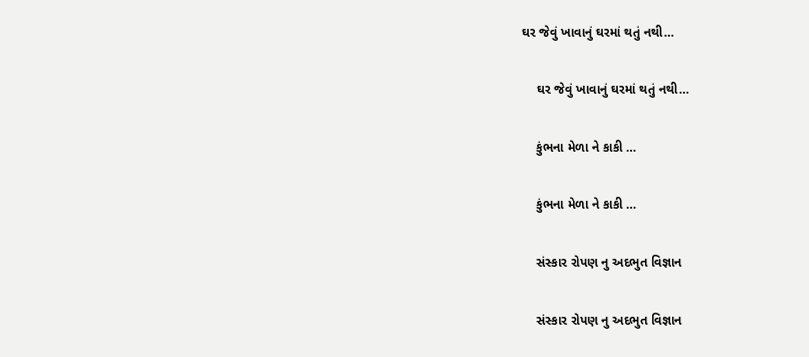ઘર જેવું ખાવાનું ઘરમાં થતું નથી…

    ઘર જેવું ખાવાનું ઘરમાં થતું નથી…

    કુંભના મેળા ને કાકી …

    કુંભના મેળા ને કાકી …

    સંસ્કાર રોપણ નુ અદભુત વિજ્ઞાન

    સંસ્કાર રોપણ નુ અદભુત વિજ્ઞાન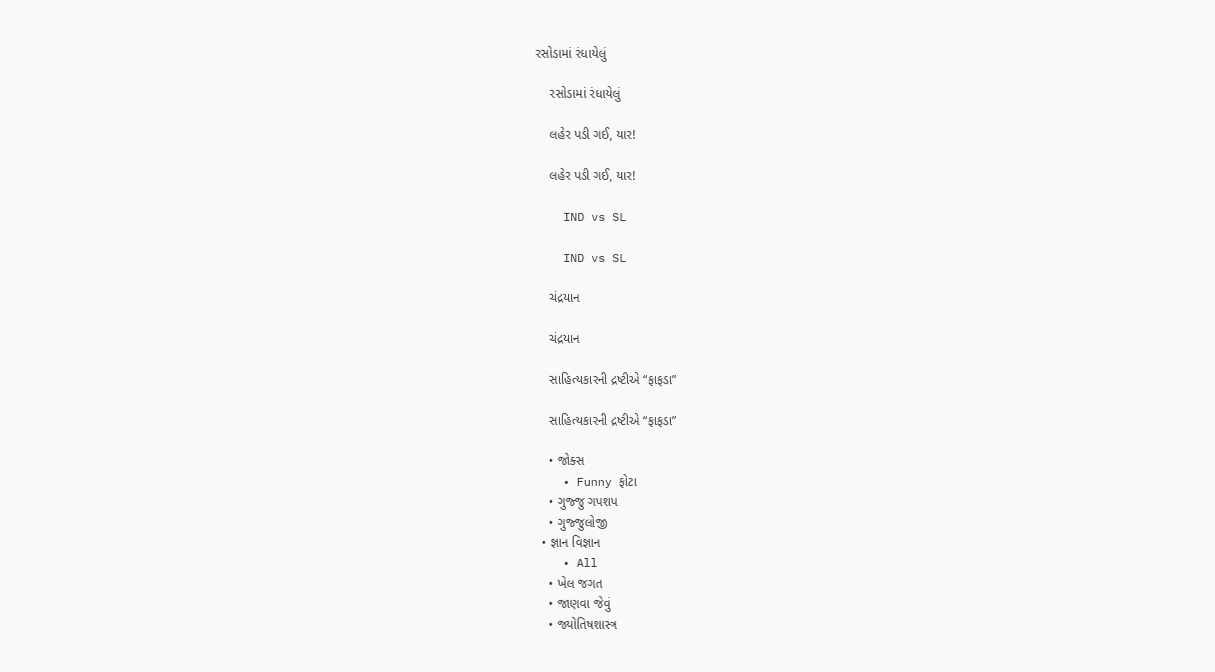રસોડામાં રંધાયેલું

    રસોડામાં રંધાયેલું

    લહેર પડી ગઈ, યાર!

    લહેર પડી ગઈ, યાર!

    IND vs SL

    IND vs SL

    ચંદ્રયાન

    ચંદ્રયાન

    સાહિત્યકારની દ્રષ્ટીએ “ફાફડા”

    સાહિત્યકારની દ્રષ્ટીએ “ફાફડા”

    • જોક્સ
    • Funny ફોટા
    • ગુજ્જુ ગપશપ
    • ગુજ્જુલોજી
  • જ્ઞાન વિજ્ઞાન
    • All
    • ખેલ જગત
    • જાણવા જેવું
    • જ્યોતિષશાસ્ત્ર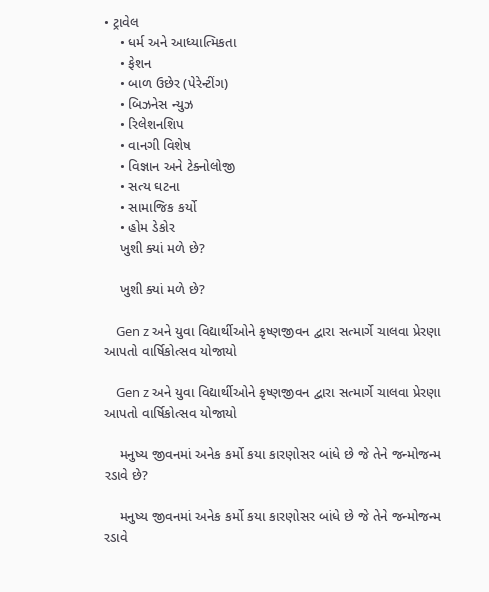• ટ્રાવેલ
    • ધર્મ અને આધ્યાત્મિકતા
    • ફેશન
    • બાળ ઉછેર (પેરેન્ટીંગ)
    • બિઝનેસ ન્યુઝ
    • રિલેશનશિપ
    • વાનગી વિશેષ
    • વિજ્ઞાન અને ટેક્નોલોજી
    • સત્ય ઘટના
    • સામાજિક કર્યો
    • હોમ ડેકોર
    ખુશી ક્યાં મળે છે?

    ખુશી ક્યાં મળે છે?

    Gen z અને યુવા વિદ્યાર્થીઓને કૃષ્ણજીવન દ્વારા સત્માર્ગે ચાલવા પ્રેરણા આપતો વાર્ષિકોત્સવ યોજાયો

    Gen z અને યુવા વિદ્યાર્થીઓને કૃષ્ણજીવન દ્વારા સત્માર્ગે ચાલવા પ્રેરણા આપતો વાર્ષિકોત્સવ યોજાયો

    મનુષ્ય જીવનમાં અનેક કર્મો કયા કારણોસર બાંધે છે જે તેને જન્મોજન્મ રડાવે છે?

    મનુષ્ય જીવનમાં અનેક કર્મો કયા કારણોસર બાંધે છે જે તેને જન્મોજન્મ રડાવે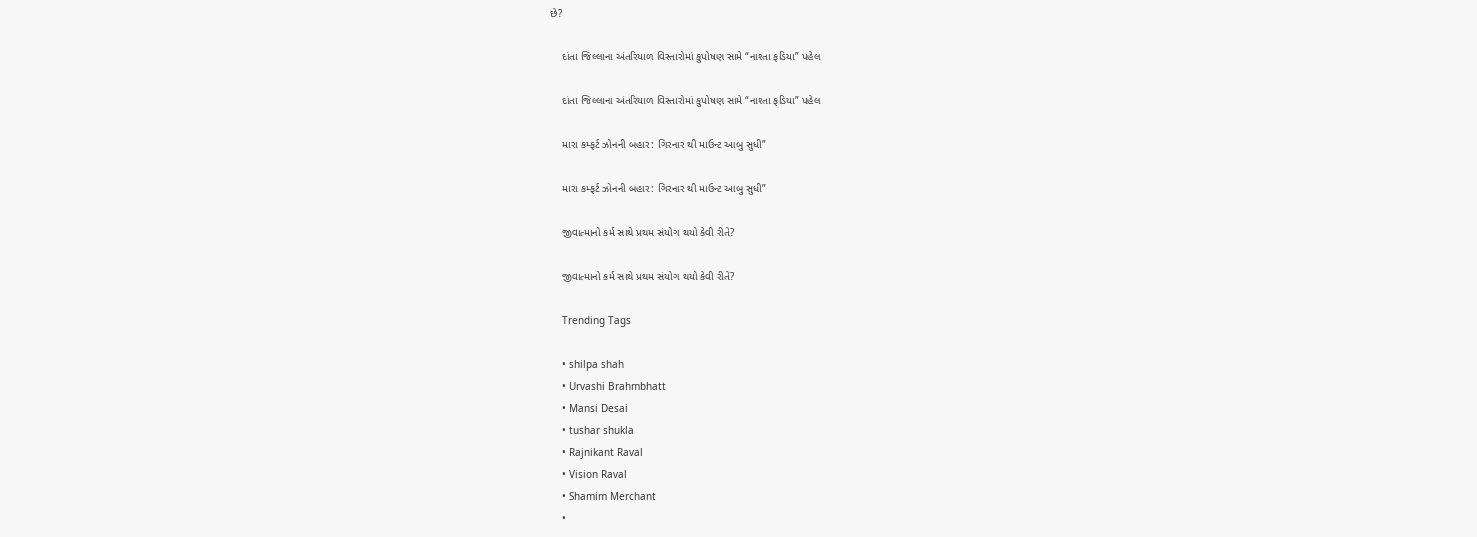છે?

    દાંતા જિલ્લાના અંતરિયાળ વિસ્તારોમાં કુપોષણ સામે “નાશ્તા ફડિયા” પહેલ

    દાંતા જિલ્લાના અંતરિયાળ વિસ્તારોમાં કુપોષણ સામે “નાશ્તા ફડિયા” પહેલ

    મારા કમ્ફર્ટ ઝોનની બહાર: ગિરનાર થી માઉન્ટ આબુ સુધી”

    મારા કમ્ફર્ટ ઝોનની બહાર: ગિરનાર થી માઉન્ટ આબુ સુધી”

    જીવાત્માનો કર્મ સાથે પ્રથમ સંયોગ થયો કેવી રીતે?

    જીવાત્માનો કર્મ સાથે પ્રથમ સંયોગ થયો કેવી રીતે?

    Trending Tags

    • shilpa shah
    • Urvashi Brahmbhatt
    • Mansi Desai
    • tushar shukla
    • Rajnikant Raval
    • Vision Raval
    • Shamim Merchant
    •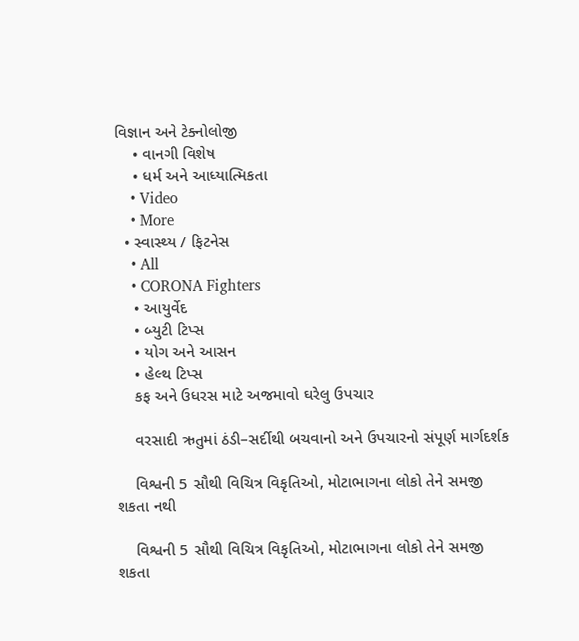વિજ્ઞાન અને ટેક્નોલોજી
    • વાનગી વિશેષ
    • ધર્મ અને આધ્યાત્મિકતા
    • Video
    • More
  • સ્વાસ્થ્ય / ફિટનેસ
    • All
    • CORONA Fighters
    • આયુર્વેદ
    • બ્યુટી ટિપ્સ
    • યોગ અને આસન
    • હેલ્થ ટિપ્સ
    કફ અને ઉધરસ માટે અજમાવો ઘરેલુ ઉપચાર

    વરસાદી ઋતુમાં ઠંડી–સર્દીથી બચવાનો અને ઉપચારનો સંપૂર્ણ માર્ગદર્શક

    વિશ્વની 5 સૌથી વિચિત્ર વિકૃતિઓ, મોટાભાગના લોકો તેને સમજી શકતા નથી

    વિશ્વની 5 સૌથી વિચિત્ર વિકૃતિઓ, મોટાભાગના લોકો તેને સમજી શકતા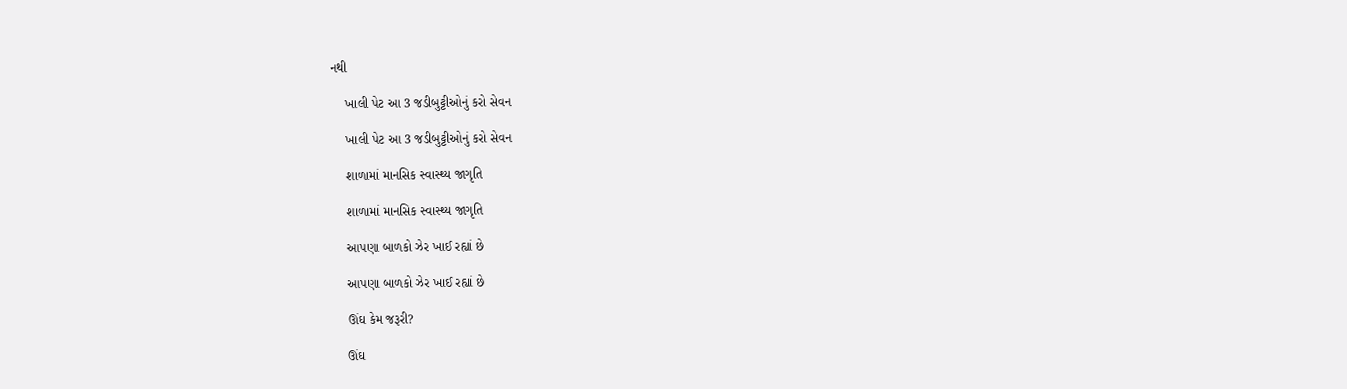નથી

    ખાલી પેટ આ 3 જડીબુટ્ટીઓનું કરો સેવન

    ખાલી પેટ આ 3 જડીબુટ્ટીઓનું કરો સેવન

    શાળામાં માનસિક સ્વાસ્થ્ય જાગૃતિ

    શાળામાં માનસિક સ્વાસ્થ્ય જાગૃતિ

    આપણા બાળકો ઝેર ખાઈ રહ્યાં છે

    આપણા બાળકો ઝેર ખાઈ રહ્યાં છે

    ઊંઘ કેમ જરૂરી?

    ઊંઘ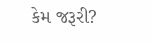કેમ જરૂરી?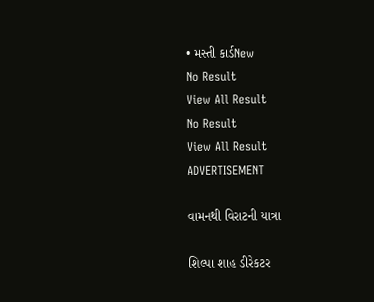• મસ્તી કાર્ડNew
No Result
View All Result
No Result
View All Result
ADVERTISEMENT

વામનથી વિરાટની યાત્રા

શિલ્પા શાહ ડીરેકટર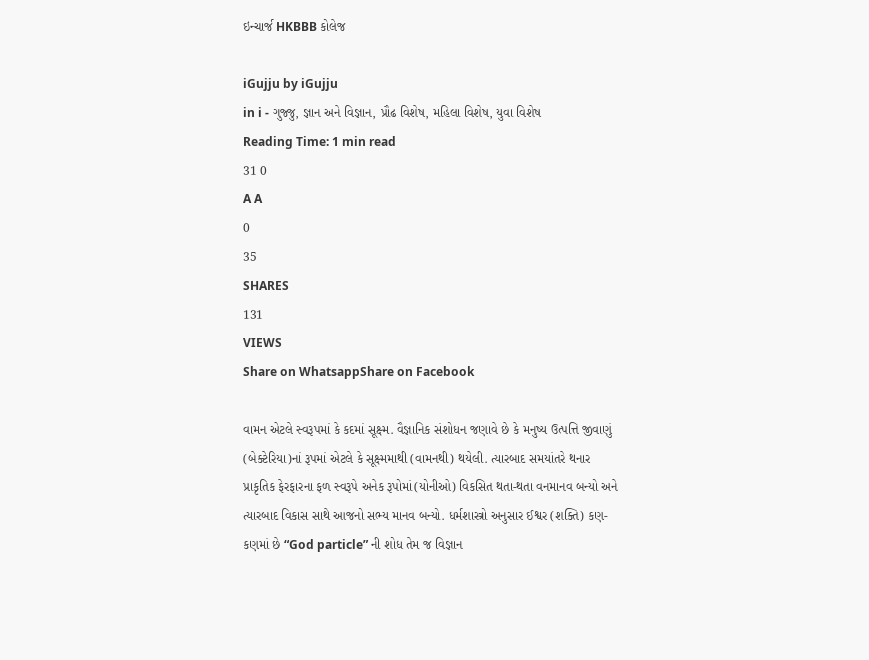ઇન્ચાર્જ HKBBB કોલેજ

iGujju by iGujju
in i - ગુજ્જુ, જ્ઞાન અને વિજ્ઞાન, પ્રૌઢ વિશેષ, મહિલા વિશેષ, યુવા વિશેષ
Reading Time: 1 min read
31 0
A A
0
35
SHARES
131
VIEWS
Share on WhatsappShare on Facebook

વામન એટલે સ્વરૂપમાં કે કદમાં સૂક્ષ્મ. વૈજ્ઞાનિક સંશોધન જણાવે છે કે મનુષ્ય ઉત્પત્તિ જીવાણું (બેક્ટેરિયા)નાં રૂપમાં એટલે કે સૂક્ષ્મમાથી (વામનથી) થયેલી. ત્યારબાદ સમયાંતરે થનાર પ્રાકૃતિક ફેરફારના ફળ સ્વરૂપે અનેક રૂપોમાં(યોનીઓ) વિકસિત થતા-થતા વનમાનવ બન્યો અને ત્યારબાદ વિકાસ સાથે આજનો સભ્ય માનવ બન્યો. ધર્મશાસ્ત્રો અનુસાર ઈશ્વર (શક્તિ) કણ-કણમાં છે “God particle” ની શોધ તેમ જ વિજ્ઞાન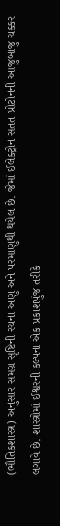(ભૌતિકશાસ્ત્ર) અનુસાર સમગ્ર સૃષ્ટિની રચના અણુ અને પરમાણુથી થયેલ છે. જેમાં ઈલેક્ટ્રોન સતત પ્રોટોનની આજુબાજુ ચક્કર લગાવે છે. શાસ્ત્રોમાં ઈશ્વરની કલ્પના એક પ્રકાશપુંજ તરીકે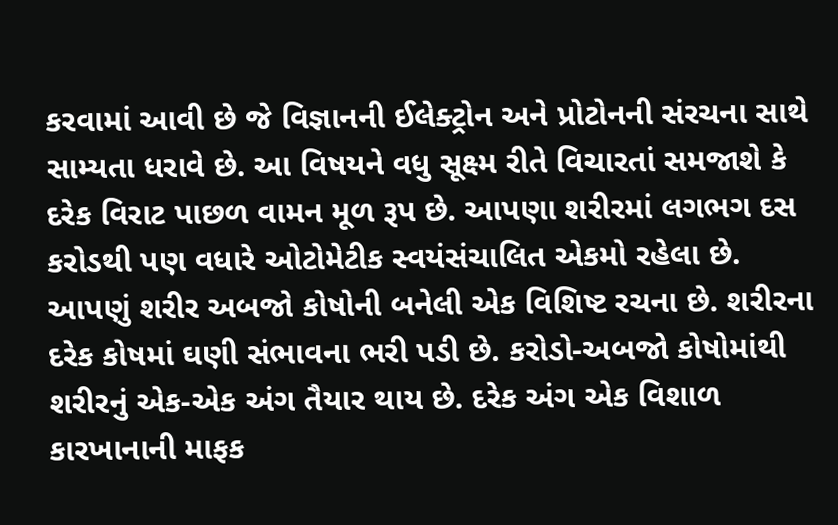કરવામાં આવી છે જે વિજ્ઞાનની ઈલેક્ટ્રોન અને પ્રોટોનની સંરચના સાથે સામ્યતા ધરાવે છે. આ વિષયને વધુ સૂક્ષ્મ રીતે વિચારતાં સમજાશે કે દરેક વિરાટ પાછળ વામન મૂળ રૂપ છે. આપણા શરીરમાં લગભગ દસ કરોડથી પણ વધારે ઓટોમેટીક સ્વયંસંચાલિત એકમો રહેલા છે. આપણું શરીર અબજો કોષોની બનેલી એક વિશિષ્ટ રચના છે. શરીરના દરેક કોષમાં ઘણી સંભાવના ભરી પડી છે. કરોડો-અબજો કોષોમાંથી શરીરનું એક-એક અંગ તૈયાર થાય છે. દરેક અંગ એક વિશાળ કારખાનાની માફક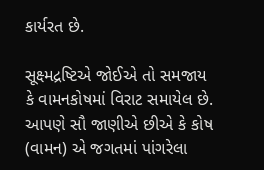કાર્યરત છે.

સૂક્ષ્મદ્રષ્ટિએ જોઈએ તો સમજાય કે વામનકોષમાં વિરાટ સમાયેલ છે. આપણે સૌ જાણીએ છીએ કે કોષ (વામન) એ જગતમાં પાંગરેલા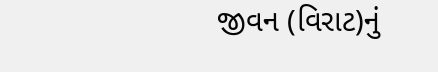જીવન (વિરાટ)નું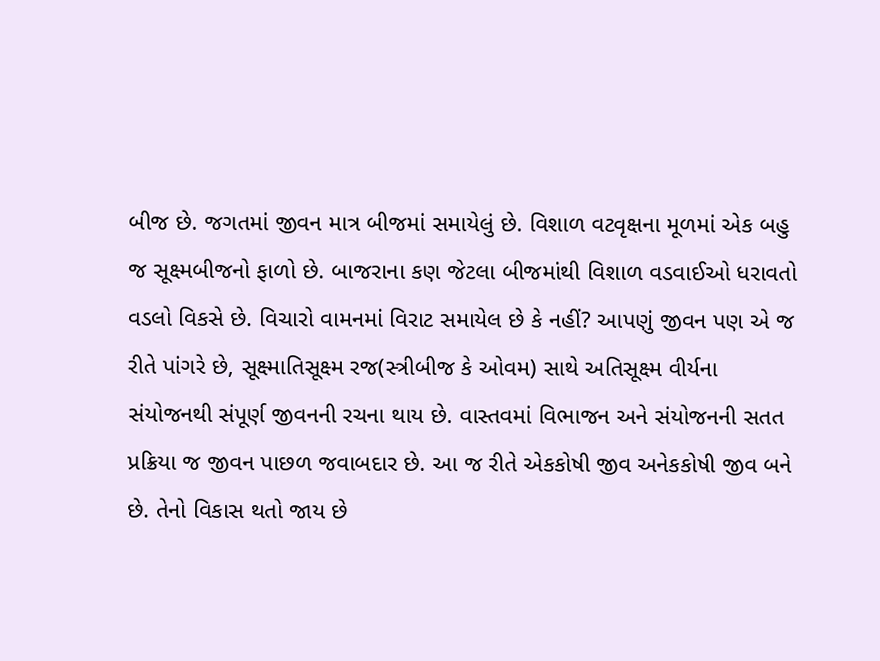બીજ છે. જગતમાં જીવન માત્ર બીજમાં સમાયેલું છે. વિશાળ વટવૃક્ષના મૂળમાં એક બહુ જ સૂક્ષ્મબીજનો ફાળો છે. બાજરાના કણ જેટલા બીજમાંથી વિશાળ વડવાઈઓ ધરાવતો વડલો વિકસે છે. વિચારો વામનમાં વિરાટ સમાયેલ છે કે નહીં? આપણું જીવન પણ એ જ રીતે પાંગરે છે, સૂક્ષ્માતિસૂક્ષ્મ રજ(સ્ત્રીબીજ કે ઓવમ) સાથે અતિસૂક્ષ્મ વીર્યના સંયોજનથી સંપૂર્ણ જીવનની રચના થાય છે. વાસ્તવમાં વિભાજન અને સંયોજનની સતત પ્રક્રિયા જ જીવન પાછળ જવાબદાર છે. આ જ રીતે એકકોષી જીવ અનેકકોષી જીવ બને છે. તેનો વિકાસ થતો જાય છે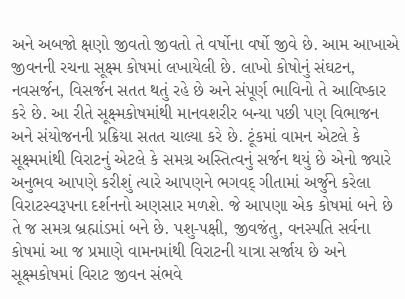અને અબજો ક્ષણો જીવતો જીવતો તે વર્ષોના વર્ષો જીવે છે. આમ આખાએ જીવનની રચના સૂક્ષ્મ કોષમાં લખાયેલી છે. લાખો કોષોનું સંઘટન, નવસર્જન, વિસર્જન સતત થતું રહે છે અને સંપૂર્ણ ભાવિનો તે આવિષ્કાર કરે છે. આ રીતે સૂક્ષ્મકોષમાંથી માનવશરીર બન્યા પછી પણ વિભાજન અને સંયોજનની પ્રક્રિયા સતત ચાલ્યા કરે છે. ટૂંકમાં વામન એટલે કે સૂક્ષ્મમાંથી વિરાટનું એટલે કે સમગ્ર અસ્તિત્વનું સર્જન થયું છે એનો જ્યારે અનુભવ આપણે કરીશું ત્યારે આપણને ભગવદ્ ગીતામાં અર્જુને કરેલા વિરાટસ્વરૂપના દર્શનનો અણસાર મળશે. જે આપણા એક કોષમાં બને છે તે જ સમગ્ર બ્રહ્માંડમાં બને છે. પશુ-પક્ષી, જીવજંતુ, વનસ્પતિ સર્વના કોષમાં આ જ પ્રમાણે વામનમાંથી વિરાટની યાત્રા સર્જાય છે અને સૂક્ષ્મકોષમાં વિરાટ જીવન સંભવે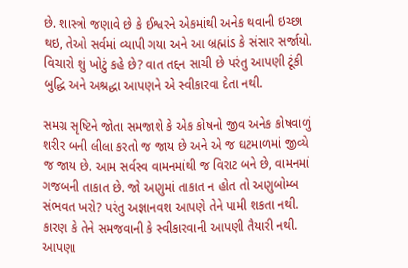છે. શાસ્ત્રો જણાવે છે કે ઈશ્વરને એકમાંથી અનેક થવાની ઇચ્છા થઇ, તેઓ સર્વમાં વ્યાપી ગયા અને આ બ્રહ્માંડ કે સંસાર સર્જાયો. વિચારો શું ખોટું કહે છે? વાત તદ્દન સાચી છે પરંતુ આપણી ટૂંકી બુદ્ધિ અને અશ્રદ્ધા આપણને એ સ્વીકારવા દેતા નથી.

સમગ્ર સૃષ્ટિને જોતા સમજાશે કે એક કોષનો જીવ અનેક કોષવાળું શરીર બની લીલા કરતો જ જાય છે અને એ જ ઘટમાળમાં જીવ્યે જ જાય છે. આમ સર્વસ્વ વામનમાંથી જ વિરાટ બને છે, વામનમાં ગજબની તાકાત છે. જો અણુમાં તાકાત ન હોત તો અણુબોમ્બ સંભવત ખરો? પરંતુ અજ્ઞાનવશ આપણે તેને પામી શકતા નથી. કારણ કે તેને સમજવાની કે સ્વીકારવાની આપણી તૈયારી નથી. આપણા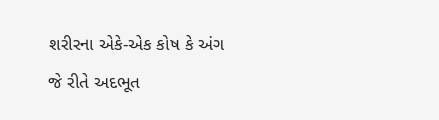શરીરના એકે-એક કોષ કે અંગ જે રીતે અદભૂત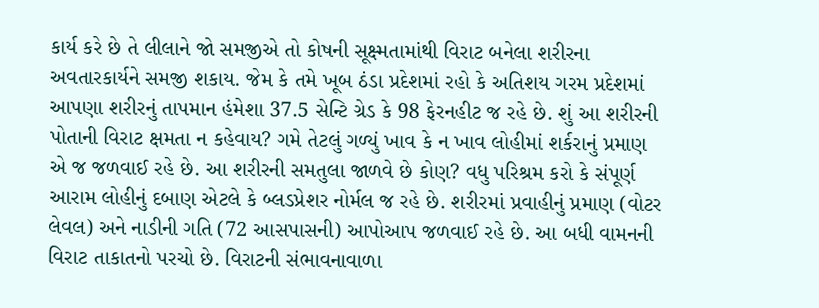કાર્ય કરે છે તે લીલાને જો સમજીએ તો કોષની સૂક્ષ્મતામાંથી વિરાટ બનેલા શરીરના અવતારકાર્યને સમજી શકાય. જેમ કે તમે ખૂબ ઠંડા પ્રદેશમાં રહો કે અતિશય ગરમ પ્રદેશમાં આપણા શરીરનું તાપમાન હંમેશા 37.5 સેન્ટિ ગ્રેડ કે 98 ફેરનહીટ જ રહે છે. શું આ શરીરની પોતાની વિરાટ ક્ષમતા ન કહેવાય? ગમે તેટલું ગળ્યું ખાવ કે ન ખાવ લોહીમાં શર્કરાનું પ્રમાણ એ જ જળવાઈ રહે છે. આ શરીરની સમતુલા જાળવે છે કોણ? વધુ પરિશ્રમ કરો કે સંપૂર્ણ આરામ લોહીનું દબાણ એટલે કે બ્લડપ્રેશર નોર્મલ જ રહે છે. શરીરમાં પ્રવાહીનું પ્રમાણ (વોટર લેવલ) અને નાડીની ગતિ (72 આસપાસની) આપોઆપ જળવાઈ રહે છે. આ બધી વામનની વિરાટ તાકાતનો પરચો છે. વિરાટની સંભાવનાવાળા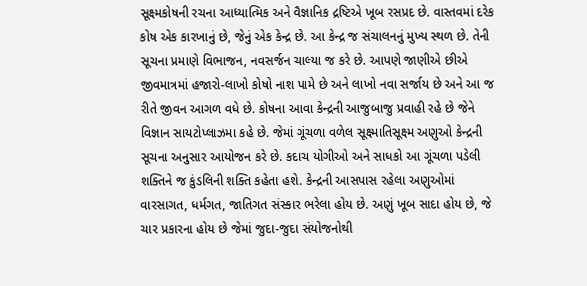સૂક્ષ્મકોષની રચના આધ્યાત્મિક અને વૈજ્ઞાનિક દ્રષ્ટિએ ખૂબ રસપ્રદ છે. વાસ્તવમાં દરેક કોષ એક કારખાનું છે, જેનું એક કેન્દ્ર છે. આ કેન્દ્ર જ સંચાલનનું મુખ્ય સ્થળ છે. તેની સૂચના પ્રમાણે વિભાજન, નવસર્જન ચાલ્યા જ કરે છે. આપણે જાણીએ છીએ જીવમાત્રમાં હજારો-લાખો કોષો નાશ પામે છે અને લાખો નવા સર્જાય છે અને આ જ રીતે જીવન આગળ વધે છે. કોષના આવા કેન્દ્રની આજુબાજુ પ્રવાહી રહે છે જેને વિજ્ઞાન સાયટોપ્લાઝમા કહે છે. જેમાં ગૂંચળા વળેલ સૂક્ષ્માતિસૂક્ષ્મ અણુઓ કેન્દ્રની સૂચના અનુસાર આયોજન કરે છે. કદાચ યોગીઓ અને સાધકો આ ગૂંચળા પડેલી શક્તિને જ કુંડલિની શક્તિ કહેતા હશે. કેન્દ્રની આસપાસ રહેલા અણુઓમાં વારસાગત, ધર્મગત, જાતિગત સંસ્કાર ભરેલા હોય છે. અણું ખૂબ સાદા હોય છે, જે ચાર પ્રકારના હોય છે જેમાં જુદા-જુદા સંયોજનોથી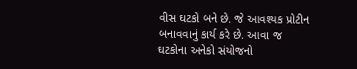વીસ ઘટકો બને છે. જે આવશ્યક પ્રોટીન બનાવવાનું કાર્ય કરે છે. આવા જ ઘટકોના અનેકો સંયોજનો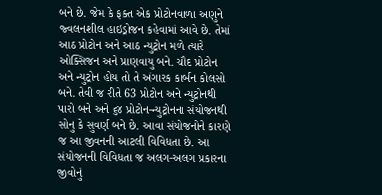બને છે. જેમ કે ફક્ત એક પ્રોટોનવાળા અણુને જ્વલનશીલ હાઇડ્રોજન કહેવામાં આવે છે. તેમાં આઠ પ્રોટોન અને આઠ ન્યુટ્રોન મળે ત્યારે ઓક્સિજન અને પ્રાણવાયુ બને. ચૌદ પ્રોટોન અને ન્યુટ્રોન હોય તો તે અંગારક કાર્બન કોલસો બને. તેવી જ રીતે 63 પ્રોટોન અને ન્યુટ્રોનથી પારો બને અને ૬૪ પ્રોટોન-ન્યુટ્રોનના સંયોજનથી સોનુ કે સુવર્ણ બને છે. આવા સંયોજનોને કારણે જ આ જીવનની આટલી વિવિધતા છે. આ સંયોજનની વિવિધતા જ અલગ-અલગ પ્રકારના જીવોનું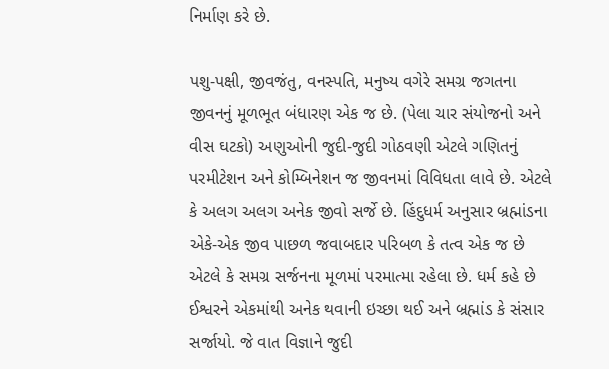નિર્માણ કરે છે.

પશુ-પક્ષી, જીવજંતુ, વનસ્પતિ, મનુષ્ય વગેરે સમગ્ર જગતના જીવનનું મૂળભૂત બંધારણ એક જ છે. (પેલા ચાર સંયોજનો અને વીસ ઘટકો) અણુઓની જુદી-જુદી ગોઠવણી એટલે ગણિતનું પરમીટેશન અને કોમ્બિનેશન જ જીવનમાં વિવિધતા લાવે છે. એટલે કે અલગ અલગ અનેક જીવો સર્જે છે. હિંદુધર્મ અનુસાર બ્રહ્માંડના એકે-એક જીવ પાછળ જવાબદાર પરિબળ કે તત્વ એક જ છે એટલે કે સમગ્ર સર્જનના મૂળમાં પરમાત્મા રહેલા છે. ધર્મ કહે છે ઈશ્વરને એકમાંથી અનેક થવાની ઇચ્છા થઈ અને બ્રહ્માંડ કે સંસાર સર્જાયો. જે વાત વિજ્ઞાને જુદી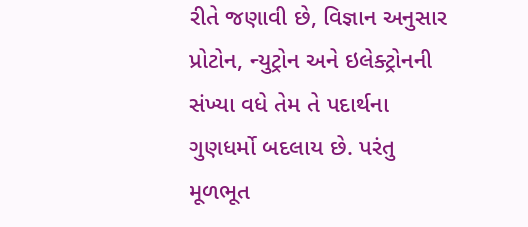રીતે જણાવી છે, વિજ્ઞાન અનુસાર પ્રોટોન, ન્યુટ્રોન અને ઇલેક્ટ્રોનની સંખ્યા વધે તેમ તે પદાર્થના ગુણધર્મો બદલાય છે. પરંતુ મૂળભૂત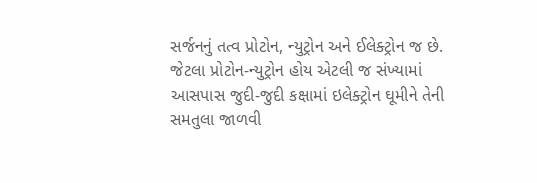સર્જનનું તત્વ પ્રોટોન, ન્યુટ્રોન અને ઈલેક્ટ્રોન જ છે. જેટલા પ્રોટોન-ન્યુટ્રોન હોય એટલી જ સંખ્યામાં આસપાસ જુદી-જુદી કક્ષામાં ઇલેક્ટ્રોન ઘૂમીને તેની સમતુલા જાળવી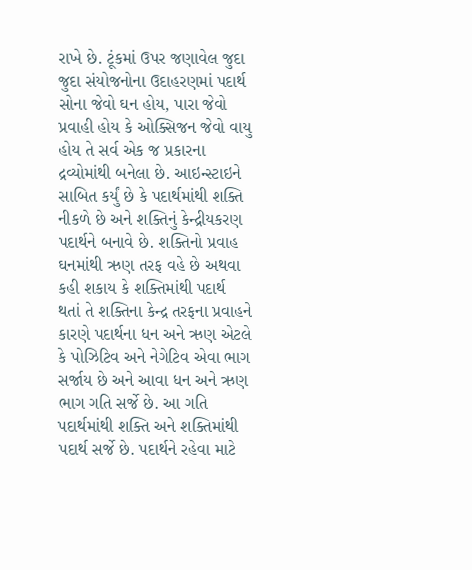રાખે છે. ટૂંકમાં ઉપર જણાવેલ જુદા જુદા સંયોજનોના ઉદાહરણમાં પદાર્થ સોના જેવો ઘન હોય, પારા જેવો પ્રવાહી હોય કે ઓક્સિજન જેવો વાયુ હોય તે સર્વ એક જ પ્રકારના દ્રવ્યોમાંથી બનેલા છે. આઇન્સ્ટાઇને સાબિત કર્યું છે કે પદાર્થમાંથી શક્તિ નીકળે છે અને શક્તિનું કેન્દ્રીયકરણ પદાર્થને બનાવે છે. શક્તિનો પ્રવાહ ઘનમાંથી ઋણ તરફ વહે છે અથવા કહી શકાય કે શક્તિમાંથી પદાર્થ થતાં તે શક્તિના કેન્દ્ર તરફના પ્રવાહને કારણે પદાર્થના ધન અને ઋણ એટલે કે પોઝિટિવ અને નેગેટિવ એવા ભાગ સર્જાય છે અને આવા ધન અને ઋણ ભાગ ગતિ સર્જે છે. આ ગતિ પદાર્થમાંથી શક્તિ અને શક્તિમાંથી પદાર્થ સર્જે છે. પદાર્થને રહેવા માટે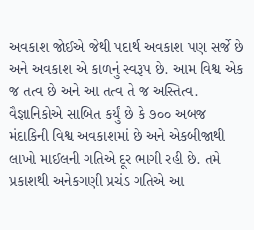અવકાશ જોઈએ જેથી પદાર્થ અવકાશ પણ સર્જે છે અને અવકાશ એ કાળનું સ્વરૂપ છે. આમ વિશ્વ એક જ તત્વ છે અને આ તત્વ તે જ અસ્તિત્વ. વૈજ્ઞાનિકોએ સાબિત કર્યું છે કે ૭૦૦ અબજ મંદાકિની વિશ્વ અવકાશમાં છે અને એકબીજાથી લાખો માઈલની ગતિએ દૂર ભાગી રહી છે. તમે પ્રકાશથી અનેકગણી પ્રચંડ ગતિએ આ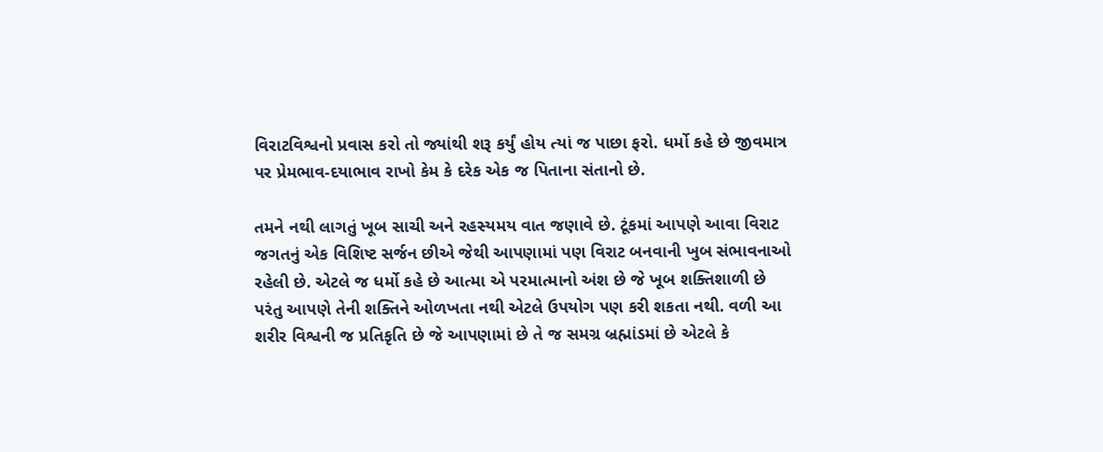વિરાટવિશ્વનો પ્રવાસ કરો તો જ્યાંથી શરૂ કર્યું હોય ત્યાં જ પાછા ફરો. ધર્મો કહે છે જીવમાત્ર પર પ્રેમભાવ-દયાભાવ રાખો કેમ કે દરેક એક જ પિતાના સંતાનો છે.

તમને નથી લાગતું ખૂબ સાચી અને રહસ્યમય વાત જણાવે છે. ટૂંકમાં આપણે આવા વિરાટ જગતનું એક વિશિષ્ટ સર્જન છીએ જેથી આપણામાં પણ વિરાટ બનવાની ખુબ સંભાવનાઓ રહેલી છે. એટલે જ ધર્મો કહે છે આત્મા એ પરમાત્માનો અંશ છે જે ખૂબ શક્તિશાળી છે પરંતુ આપણે તેની શક્તિને ઓળખતા નથી એટલે ઉપયોગ પણ કરી શકતા નથી. વળી આ શરીર વિશ્વની જ પ્રતિકૃતિ છે જે આપણામાં છે તે જ સમગ્ર બ્રહ્માંડમાં છે એટલે કે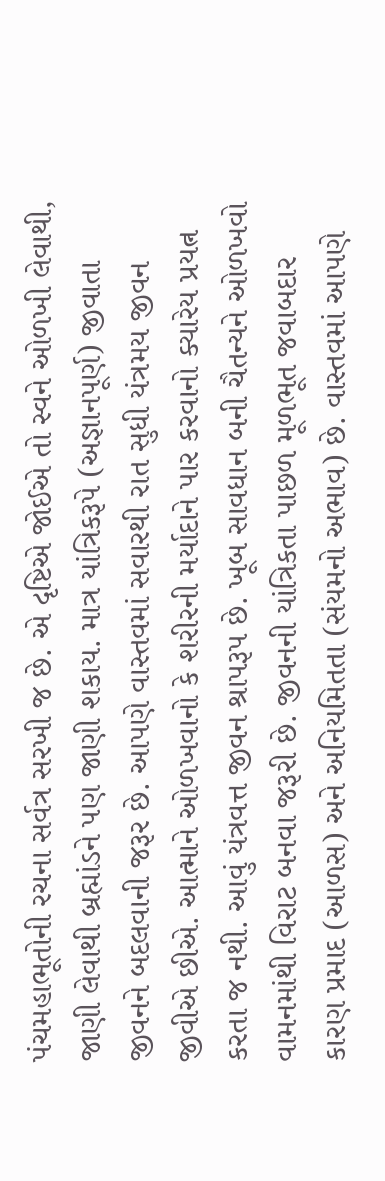પંચમહાભૂતોની રચના સર્વત્ર સરખી જ છે. એ દૃષ્ટિએ જોઈએ તો સ્વને ઓળખી લેવાથી, જાણી લેવાથી બ્રહ્માંડને પણ જાણી શકાય. માત્ર યાંત્રિકરૂપે (અજ્ઞાનપૂર્ણ) જીવાતા જીવનને બદલવાની જરૂર છે. આપણે વાસ્તવમાં સવારથી રાત સુધી યંત્રમય જીવન જીવીએ છીએ. આત્માને ઓળખવાનો કે શરીરની મર્યાદાને પાર કરવાનો ક્યારેય પ્રયત્ન કરતા જ નથી. આવું યંત્રવત્ત જીવન શ્રાપરૂપ છે. ખૂબ સાવધાન બની ચૈતન્યને ઓળખવો વામનમાંથી વિરાટ બનવા જરૂરી છે. જીવનની યાંત્રિકતા પાછળ મૂળભૂત જવાબદાર કારણ પ્રમાદ (આળસ) અને અનિયમિતતા (સંયમનો અભાવ) છે. વાસ્તવમાં આપણે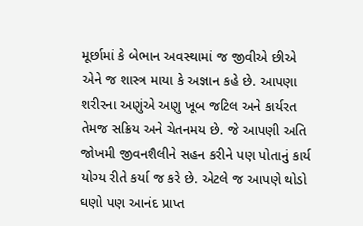મૂર્છામાં કે બેભાન અવસ્થામાં જ જીવીએ છીએ એને જ શાસ્ત્ર માયા કે અજ્ઞાન કહે છે. આપણા શરીરના અણુંએ અણુ ખૂબ જટિલ અને કાર્યરત તેમજ સક્રિય અને ચેતનમય છે. જે આપણી અતિ જોખમી જીવનશૈલીને સહન કરીને પણ પોતાનું કાર્ય યોગ્ય રીતે કર્યા જ કરે છે. એટલે જ આપણે થોડો ઘણો પણ આનંદ પ્રાપ્ત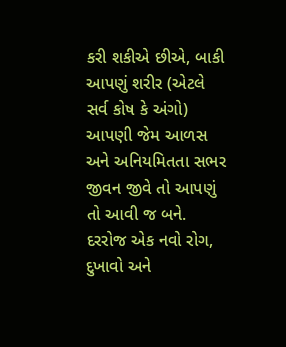કરી શકીએ છીએ, બાકી આપણું શરીર (એટલે સર્વ કોષ કે અંગો) આપણી જેમ આળસ અને અનિયમિતતા સભર જીવન જીવે તો આપણું તો આવી જ બને. દરરોજ એક નવો રોગ, દુખાવો અને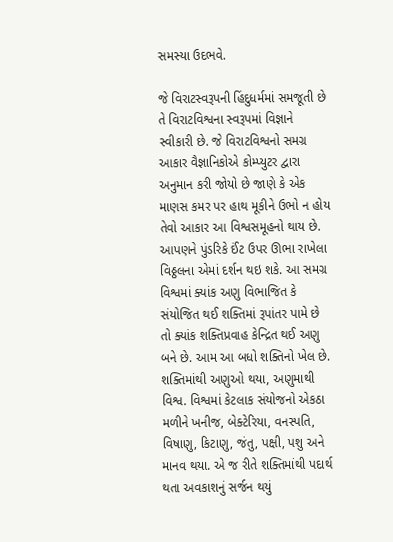સમસ્યા ઉદભવે.

જે વિરાટસ્વરૂપની હિંદુધર્મમાં સમજૂતી છે તે વિરાટવિશ્વના સ્વરૂપમાં વિજ્ઞાને સ્વીકારી છે. જે વિરાટવિશ્વનો સમગ્ર આકાર વૈજ્ઞાનિકોએ કોમ્પ્યુટર દ્વારા અનુમાન કરી જોયો છે જાણે કે એક માણસ કમર પર હાથ મૂકીને ઉભો ન હોય તેવો આકાર આ વિશ્વસમૂહનો થાય છે. આપણને પુંડરિકે ઈંટ ઉપર ઊભા રાખેલા વિઠ્ઠલના એમાં દર્શન થઇ શકે. આ સમગ્ર વિશ્વમાં ક્યાંક અણુ વિભાજિત કે સંયોજિત થઈ શક્તિમાં રૂપાંતર પામે છે તો ક્યાંક શક્તિપ્રવાહ કેન્દ્રિત થઈ અણુ બને છે. આમ આ બધો શક્તિનો ખેલ છે. શક્તિમાંથી અણુઓ થયા, અણુમાથી વિશ્વ. વિશ્વમાં કેટલાક સંયોજનો એકઠા મળીને ખનીજ, બેક્ટેરિયા, વનસ્પતિ, વિષાણુ, કિટાણુ, જંતુ, પક્ષી, પશુ અને માનવ થયા. એ જ રીતે શક્તિમાંથી પદાર્થ થતા અવકાશનું સર્જન થયું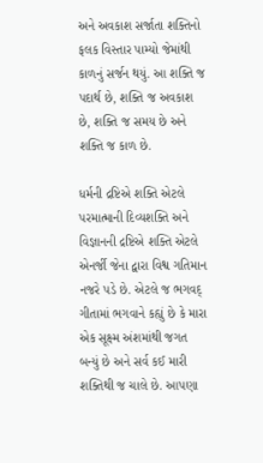અને અવકાશ સર્જાતા શક્તિનો ફલક વિસ્તાર પામ્યો જેમાંથી કાળનું સર્જન થયું. આ શક્તિ જ પદાર્થ છે, શક્તિ જ અવકાશ છે, શક્તિ જ સમય છે અને શક્તિ જ કાળ છે.

ધર્મની દ્રષ્ટિએ શક્તિ એટલે પરમાત્માની દિવ્યશક્તિ અને વિજ્ઞાનની દ્રષ્ટિએ શક્તિ એટલે એનર્જી જેના દ્વારા વિશ્વ ગતિમાન નજરે પડે છે. એટલે જ ભગવદ્ ગીતામાં ભગવાને કહ્યું છે કે મારા એક સૂક્ષ્મ અંશમાંથી જગત બન્યું છે અને સર્વ કઈ મારી શક્તિથી જ ચાલે છે. આપણા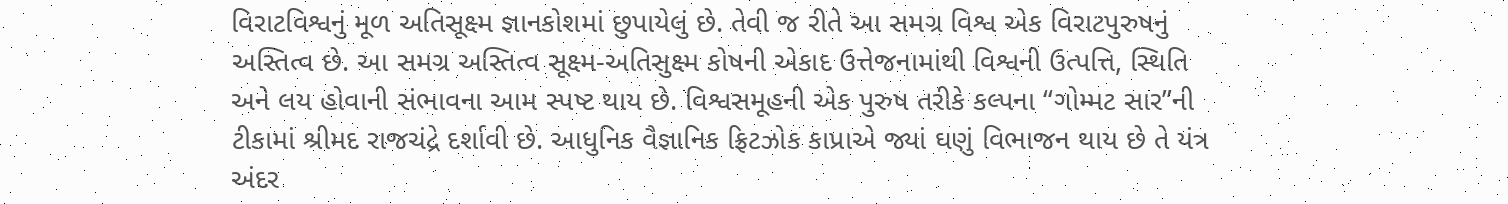વિરાટવિશ્વનું મૂળ અતિસૂક્ષ્મ જ્ઞાનકોશમાં છુપાયેલું છે. તેવી જ રીતે આ સમગ્ર વિશ્વ એક વિરાટપુરુષનું અસ્તિત્વ છે. આ સમગ્ર અસ્તિત્વ સૂક્ષ્મ-અતિસુક્ષ્મ કોષની એકાદ ઉત્તેજનામાંથી વિશ્વની ઉત્પત્તિ, સ્થિતિ અને લય હોવાની સંભાવના આમ સ્પષ્ટ થાય છે. વિશ્વસમૂહની એક પુરુષ તરીકે કલ્પના “ગોમ્મટ સાર”ની ટીકામાં શ્રીમદ રાજચંદ્રે દર્શાવી છે. આધુનિક વૈજ્ઞાનિક ફ્રિટઝોક કાપ્રાએ જ્યાં ઘણું વિભાજન થાય છે તે યંત્ર અંદર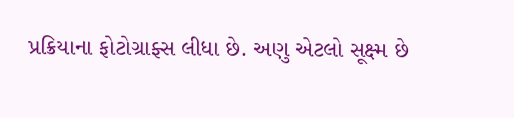પ્રક્રિયાના ફોટોગ્રાફ્સ લીધા છે. અણુ એટલો સૂક્ષ્મ છે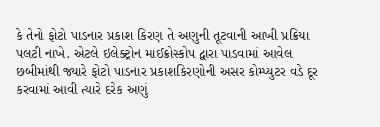કે તેનો ફોટો પાડનાર પ્રકાશ કિરણ તે અણુની તૂટવાની આખી પ્રક્રિયા પલટી નાખે. એટલે ઇલેક્ટ્રોન માઈક્રોસ્કોપ દ્વારા પાડવામાં આવેલ છબીમાંથી જ્યારે ફોટો પાડનાર પ્રકાશકિરણોની અસર કોમ્પ્યુટર વડે દૂર કરવામાં આવી ત્યારે દરેક અણું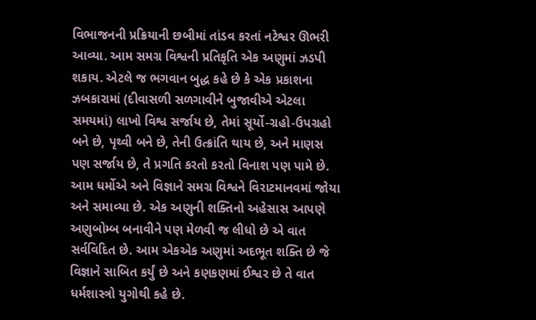વિભાજનની પ્રક્રિયાની છબીમાં તાંડવ કરતાં નટેશ્વર ઊભરી આવ્યા. આમ સમગ્ર વિશ્વની પ્રતિકૃતિ એક અણુમાં ઝડપી શકાય. એટલે જ ભગવાન બુદ્ધ કહે છે કે એક પ્રકાશના ઝબકારામાં (દીવાસળી સળગાવીને બુજાવીએ એટલા સમયમાં) લાખો વિશ્વ સર્જાય છે, તેમાં સૂર્યો-ગ્રહો-ઉપગ્રહો બને છે, પૃથ્વી બને છે, તેની ઉત્ક્રાંતિ થાય છે, અને માણસ પણ સર્જાય છે, તે પ્રગતિ કરતો કરતો વિનાશ પણ પામે છે. આમ ધર્મોએ અને વિજ્ઞાને સમગ્ર વિશ્વને વિરાટમાનવમાં જોયા અને સમાવ્યા છે. એક અણુની શક્તિનો અહેસાસ આપણે અણુબોમ્બ બનાવીને પણ મેળવી જ લીધો છે એ વાત સર્વવિદિત છે. આમ એકએક અણુમાં અદભૂત શક્તિ છે જે વિજ્ઞાને સાબિત કર્યું છે અને કણકણમાં ઈશ્વર છે તે વાત ધર્મશાસ્ત્રો યુગોથી કહે છે.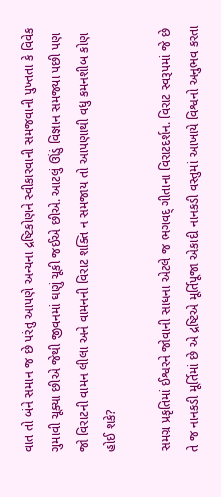વાત તો બંને સમાન જ છે પરંતુ આપણે અન્યના દ્રષ્ટિકોણને સ્વીકારવાની સમજવાની પુખ્તતા કે વિવેક ગુમાવી ચૂક્યા છીએ જેથી જીવનમાં ઘણું ચૂકી જઈએ છીએ. આટલું ઊંડું વિજ્ઞાન સમજ્યા પછી પણ જો વિરાટની વામન લીલા અને વામનની વિરાટ શક્તિ ન સમજાય તો આપણાથી વધુ કમનશીબ કોણ હોઈ શકે?

સમગ્ર પ્રકૃતિમાં ઈશ્વરને જોવાની સાધના એટલે જ ભગવદ્ ગીતાના વિરાટદર્શન. વિરાટ સ્વરૂપમાં જે છે તે જ નાનકડી મૂર્તિમાં છે એ દ્રષ્ટિએ મૂર્તિપૂજા એકાદી નાનકડી વસ્તુમાં આખાયે વિશ્વનો અનુભવ કરતા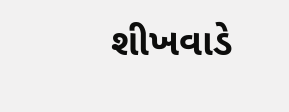શીખવાડે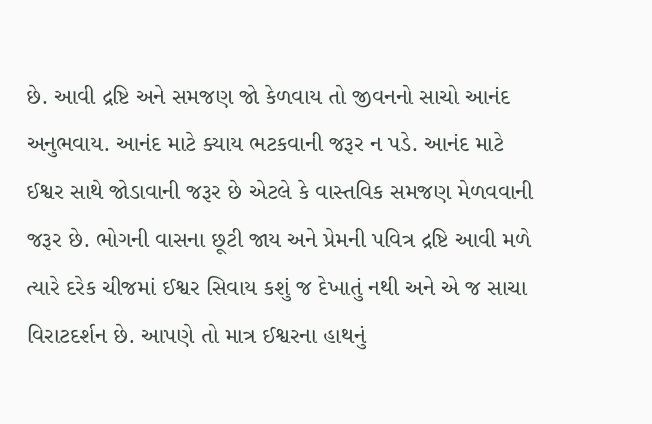છે. આવી દ્રષ્ટિ અને સમજણ જો કેળવાય તો જીવનનો સાચો આનંદ અનુભવાય. આનંદ માટે ક્યાય ભટકવાની જરૂર ન પડે. આનંદ માટે ઈશ્વર સાથે જોડાવાની જરૂર છે એટલે કે વાસ્તવિક સમજણ મેળવવાની જરૂર છે. ભોગની વાસના છૂટી જાય અને પ્રેમની પવિત્ર દ્રષ્ટિ આવી મળે ત્યારે દરેક ચીજમાં ઈશ્વર સિવાય કશું જ દેખાતું નથી અને એ જ સાચા વિરાટદર્શન છે. આપણે તો માત્ર ઈશ્વરના હાથનું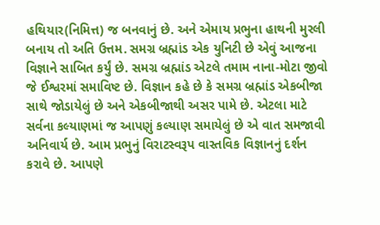હથિયાર(નિમિત્ત) જ બનવાનું છે. અને એમાય પ્રભુના હાથની મુરલી બનાય તો અતિ ઉત્તમ. સમગ્ર બ્રહ્માંડ એક યુનિટી છે એવું આજના વિજ્ઞાને સાબિત કર્યું છે. સમગ્ર બ્રહ્માંડ એટલે તમામ નાના-મોટા જીવો જે ઈશ્વરમાં સમાવિષ્ટ છે. વિજ્ઞાન કહે છે કે સમગ્ર બ્રહ્માંડ એકબીજા સાથે જોડાયેલું છે અને એકબીજાથી અસર પામે છે. એટલા માટે સર્વના કલ્યાણમાં જ આપણું કલ્યાણ સમાયેલું છે એ વાત સમજાવી અનિવાર્ય છે. આમ પ્રભુનું વિરાટસ્વરૂપ વાસ્તવિક વિજ્ઞાનનું દર્શન કરાવે છે. આપણે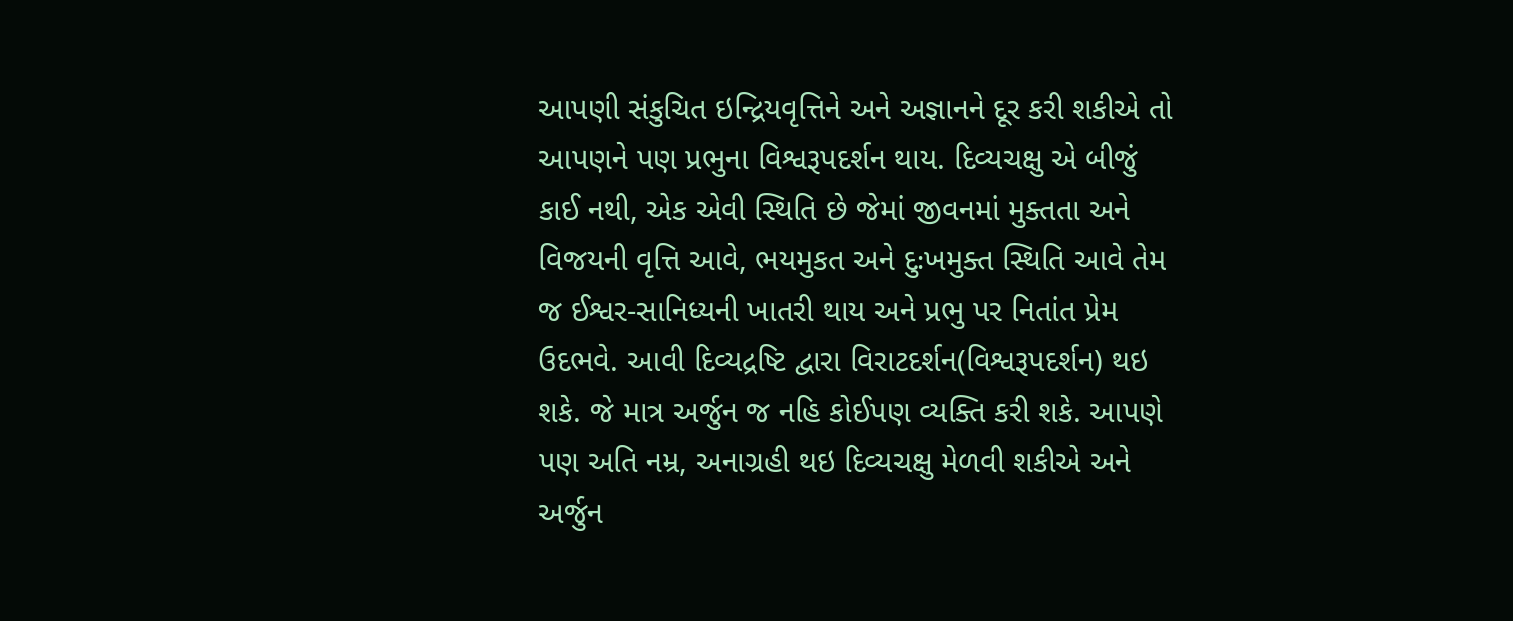આપણી સંકુચિત ઇન્દ્રિયવૃત્તિને અને અજ્ઞાનને દૂર કરી શકીએ તો આપણને પણ પ્રભુના વિશ્વરૂપદર્શન થાય. દિવ્યચક્ષુ એ બીજું કાઈ નથી, એક એવી સ્થિતિ છે જેમાં જીવનમાં મુક્તતા અને વિજયની વૃત્તિ આવે, ભયમુકત અને દુઃખમુક્ત સ્થિતિ આવે તેમ જ ઈશ્વર-સાનિધ્યની ખાતરી થાય અને પ્રભુ પર નિતાંત પ્રેમ ઉદભવે. આવી દિવ્યદ્રષ્ટિ દ્વારા વિરાટદર્શન(વિશ્વરૂપદર્શન) થઇ શકે. જે માત્ર અર્જુન જ નહિ કોઈપણ વ્યક્તિ કરી શકે. આપણે પણ અતિ નમ્ર, અનાગ્રહી થઇ દિવ્યચક્ષુ મેળવી શકીએ અને અર્જુન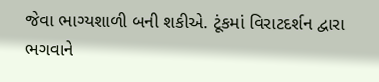જેવા ભાગ્યશાળી બની શકીએ. ટૂંકમાં વિરાટદર્શન દ્વારા ભગવાને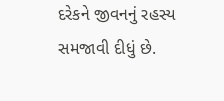દરેકને જીવનનું રહસ્ય સમજાવી દીધું છે.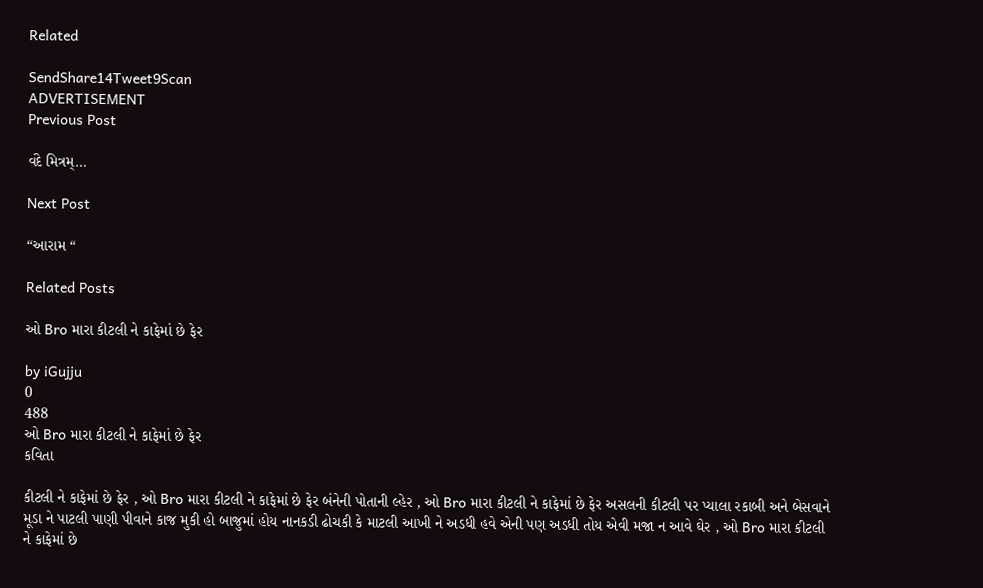Related

SendShare14Tweet9Scan
ADVERTISEMENT
Previous Post

વંદે મિત્રમ્…

Next Post

“આરામ “

Related Posts

ઓ Bro મારા કીટલી ને કાફેમાં છે ફેર

by iGujju
0
488
ઓ Bro મારા કીટલી ને કાફેમાં છે ફેર
કવિતા

કીટલી ને કાફેમાં છે ફેર , ઓ Bro મારા કીટલી ને કાફેમાં છે ફેર બંનેની પોતાની લ્હેર , ઓ Bro મારા કીટલી ને કાફેમાં છે ફેર અસલની કીટલી પર પ્યાલા રકાબી અને બેસવાને મૂડા ને પાટલી પાણી પીવાને કાજ મુકી હો બાજુમાં હોય નાનકડી ઢોચકી કે માટલી આખી ને અડધી હવે એની પણ અડધી તોય એવી મજા ન આવે ઘેર , ઓ Bro મારા કીટલી ને કાફેમાં છે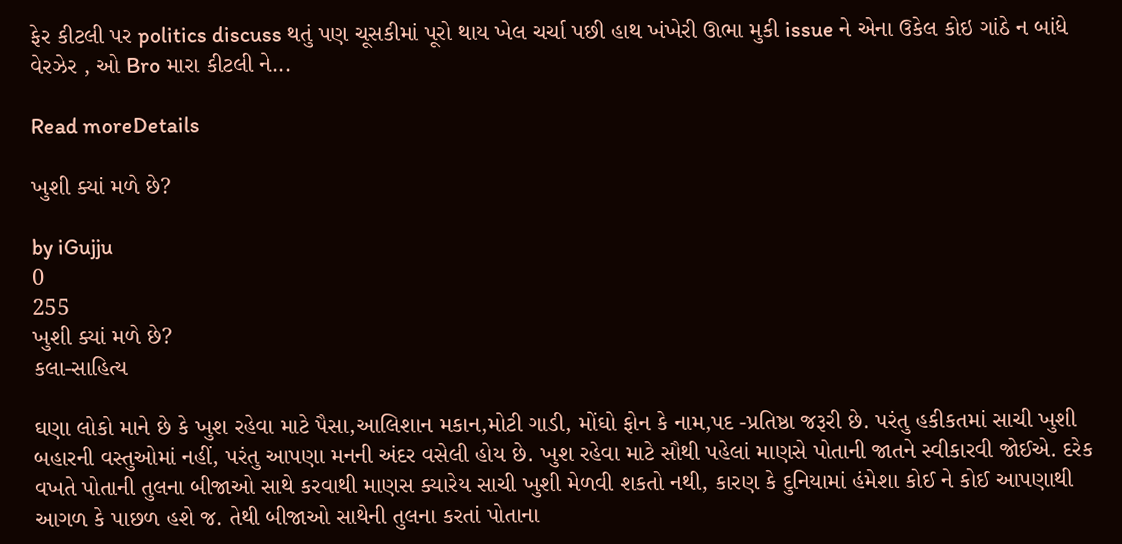ફેર કીટલી પર politics discuss થતું પણ ચૂસકીમાં પૂરો થાય ખેલ ચર્ચા પછી હાથ ખંખેરી ઊભા મુકી issue ને એના ઉકેલ કોઇ ગાંઠે ન બાંધે વેરઝેર , ઓ Bro મારા કીટલી ને...

Read moreDetails

ખુશી ક્યાં મળે છે?

by iGujju
0
255
ખુશી ક્યાં મળે છે?
કલા-સાહિત્ય

ઘણા લોકો માને છે કે ખુશ રહેવા માટે પૈસા,આલિશાન મકાન,મોટી ગાડી, મોંઘો ફોન કે નામ,પદ -પ્રતિષ્ઠા જરૂરી છે. પરંતુ હકીકતમાં સાચી ખુશી બહારની વસ્તુઓમાં નહીં, પરંતુ આપણા મનની અંદર વસેલી હોય છે. ખુશ રહેવા માટે સૌથી પહેલાં માણસે પોતાની જાતને સ્વીકારવી જોઈએ. દરેક વખતે પોતાની તુલના બીજાઓ સાથે કરવાથી માણસ ક્યારેય સાચી ખુશી મેળવી શકતો નથી, કારણ કે દુનિયામાં હંમેશા કોઈ ને કોઈ આપણાથી આગળ કે પાછળ હશે જ. તેથી બીજાઓ સાથેની તુલના કરતાં પોતાના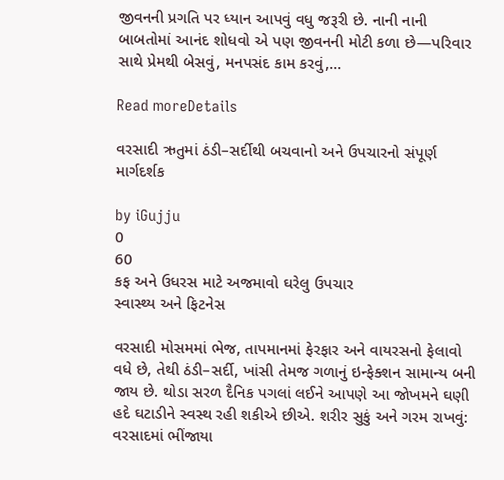જીવનની પ્રગતિ પર ધ્યાન આપવું વધુ જરૂરી છે. નાની નાની બાબતોમાં આનંદ શોધવો એ પણ જીવનની મોટી કળા છે—પરિવાર સાથે પ્રેમથી બેસવું, મનપસંદ કામ કરવું,...

Read moreDetails

વરસાદી ઋતુમાં ઠંડી–સર્દીથી બચવાનો અને ઉપચારનો સંપૂર્ણ માર્ગદર્શક

by iGujju
0
60
કફ અને ઉધરસ માટે અજમાવો ઘરેલુ ઉપચાર
સ્વાસ્થ્ય અને ફિટનેસ

વરસાદી મોસમમાં ભેજ, તાપમાનમાં ફેરફાર અને વાયરસનો ફેલાવો વધે છે, તેથી ઠંડી–સર્દી, ખાંસી તેમજ ગળાનું ઇન્ફેક્શન સામાન્ય બની જાય છે. થોડા સરળ દૈનિક પગલાં લઈને આપણે આ જોખમને ઘણી હદે ઘટાડીને સ્વસ્થ રહી શકીએ છીએ. શરીર સુકું અને ગરમ રાખવું: વરસાદમાં ભીંજાયા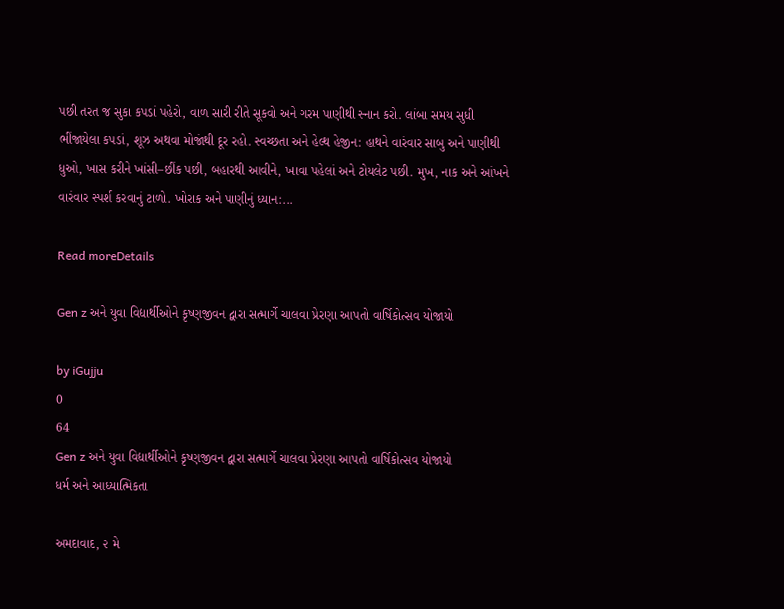પછી તરત જ સુકા કપડાં પહેરો, વાળ સારી રીતે સૂકવો અને ગરમ પાણીથી સ્નાન કરો. લાંબા સમય સુધી ભીંજાયેલા કપડાં, શૂઝ અથવા મોજાંથી દૂર રહો. સ્વચ્છતા અને હેલ્થ હેજીન: હાથને વારંવાર સાબુ અને પાણીથી ધુઓ, ખાસ કરીને ખાંસી–છીંક પછી, બહારથી આવીને, ખાવા પહેલાં અને ટોયલેટ પછી. મુખ, નાક અને આંખને વારંવાર સ્પર્શ કરવાનું ટાળો. ખોરાક અને પાણીનું ધ્યાન:...

Read moreDetails

Gen z અને યુવા વિદ્યાર્થીઓને કૃષ્ણજીવન દ્વારા સત્માર્ગે ચાલવા પ્રેરણા આપતો વાર્ષિકોત્સવ યોજાયો

by iGujju
0
64
Gen z અને યુવા વિદ્યાર્થીઓને કૃષ્ણજીવન દ્વારા સત્માર્ગે ચાલવા પ્રેરણા આપતો વાર્ષિકોત્સવ યોજાયો
ધર્મ અને આધ્યાત્મિકતા

અમદાવાદ, ૨ મે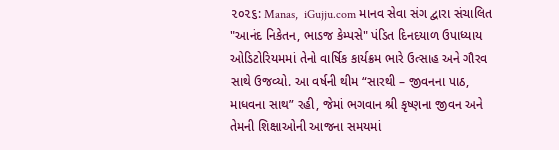૨૦૨૬: Manas,  iGujju.com માનવ સેવા સંગ દ્વારા સંચાલિત "આનંદ નિકેતન, ભાડજ કેમ્પસે" પંડિત દિનદયાળ ઉપાધ્યાય ઓડિટોરિયમમાં તેનો વાર્ષિક કાર્યક્રમ ભારે ઉત્સાહ અને ગૌરવ સાથે ઉજવ્યો. આ વર્ષની થીમ “સારથી – જીવનના પાઠ, માધવના સાથ” રહી, જેમાં ભગવાન શ્રી કૃષ્ણના જીવન અને તેમની શિક્ષાઓની આજના સમયમાં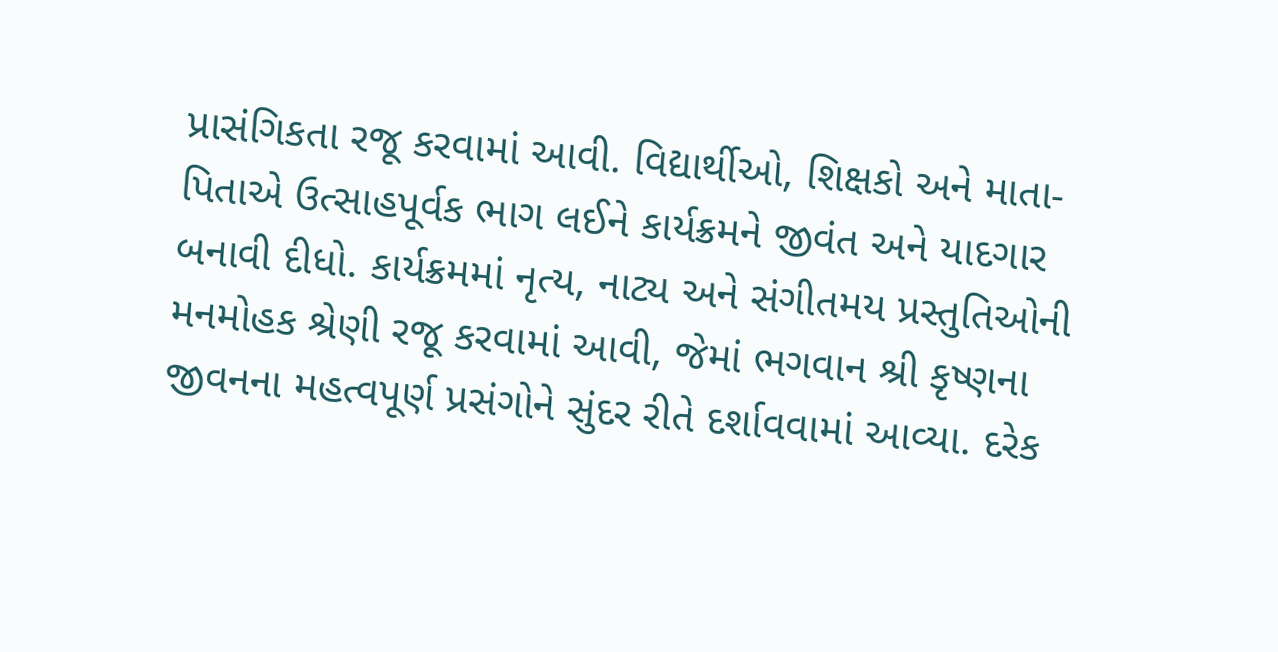પ્રાસંગિકતા રજૂ કરવામાં આવી. વિદ્યાર્થીઓ, શિક્ષકો અને માતા-પિતાએ ઉત્સાહપૂર્વક ભાગ લઈને કાર્યક્રમને જીવંત અને યાદગાર બનાવી દીધો. કાર્યક્રમમાં નૃત્ય, નાટ્ય અને સંગીતમય પ્રસ્તુતિઓની મનમોહક શ્રેણી રજૂ કરવામાં આવી, જેમાં ભગવાન શ્રી કૃષ્ણના જીવનના મહત્વપૂર્ણ પ્રસંગોને સુંદર રીતે દર્શાવવામાં આવ્યા. દરેક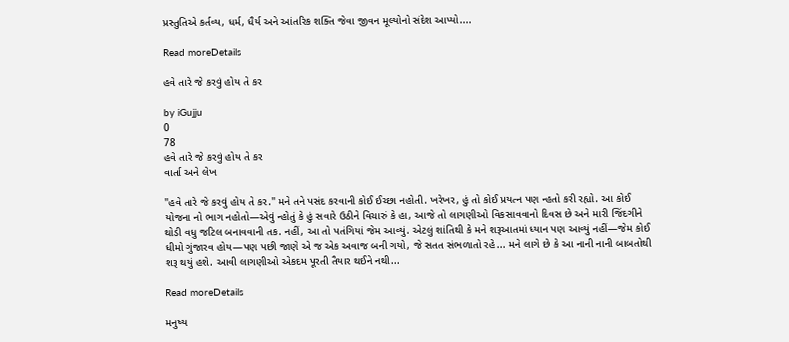પ્રસ્તુતિએ કર્તવ્ય, ધર્મ, ધૈર્ય અને આંતરિક શક્તિ જેવા જીવન મૂલ્યોનો સંદેશ આપ્યો....

Read moreDetails

હવે તારે જે કરવું હોય તે કર

by iGujju
0
78
હવે તારે જે કરવું હોય તે કર
વાર્તા અને લેખ

"હવે તારે જે કરવું હોય તે કર." મને તને પસંદ કરવાની કોઈ ઈચ્છા નહોતી. ખરેખર, હું તો કોઈ પ્રયત્ન પણ ન્હતો કરી રહ્યો. આ કોઈ યોજના નો ભાગ નહોતો—એવું ન્હોતું કે હું સવારે ઉઠીને વિચારું કે હા, આજે તો લાગણીઓ વિકસાવવાનો દિવસ છે અને મારી જિંદગીને થોડી વધુ જટિલ બનાવવાની તક. નહીં, આ તો પતંગિયાં જેમ આવ્યું. એટલું શાંતિથી કે મને શરૂઆતમાં ધ્યાન પણ આવ્યું નહીં—જેમ કોઈ ધીમો ગુંજારવ હોય—પણ પછી જાણે એ જ એક અવાજ બની ગયો, જે સતત સંભળાતો રહે... મને લાગે છે કે આ નાની નાની બાબતોથી શરૂ થયું હશે. આવી લાગણીઓ એકદમ પૂરતી તૈયાર થઈને નથી...

Read moreDetails

મનુષ્ય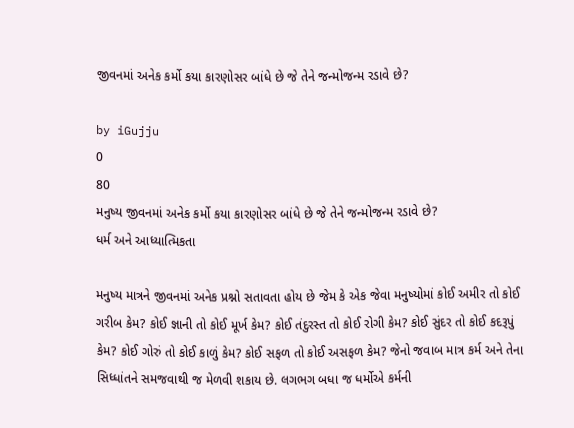જીવનમાં અનેક કર્મો કયા કારણોસર બાંધે છે જે તેને જન્મોજન્મ રડાવે છે?

by iGujju
0
80
મનુષ્ય જીવનમાં અનેક કર્મો કયા કારણોસર બાંધે છે જે તેને જન્મોજન્મ રડાવે છે?
ધર્મ અને આધ્યાત્મિકતા

મનુષ્ય માત્રને જીવનમાં અનેક પ્રશ્નો સતાવતા હોય છે જેમ કે એક જેવા મનુષ્યોમાં કોઈ અમીર તો કોઈ ગરીબ કેમ? કોઈ જ્ઞાની તો કોઈ મૂર્ખ કેમ? કોઈ તંદુરસ્ત તો કોઈ રોગી કેમ? કોઈ સુંદર તો કોઈ કદરૂપું કેમ? કોઈ ગોરું તો કોઈ કાળું કેમ? કોઈ સફળ તો કોઈ અસફળ કેમ? જેનો જવાબ માત્ર કર્મ અને તેના સિધ્ધાંતને સમજવાથી જ મેળવી શકાય છે. લગભગ બધા જ ધર્મોએ કર્મની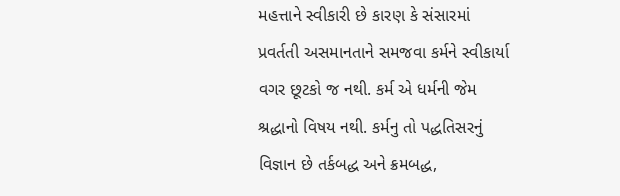મહત્તાને સ્વીકારી છે કારણ કે સંસારમાં પ્રવર્તતી અસમાનતાને સમજવા કર્મને સ્વીકાર્યા વગર છૂટકો જ નથી. કર્મ એ ધર્મની જેમ શ્રદ્ધાનો વિષય નથી. કર્મનુ તો પદ્ધતિસરનું વિજ્ઞાન છે તર્કબદ્ધ અને ક્રમબદ્ધ,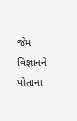જેમ વિજ્ઞાનને પોતાના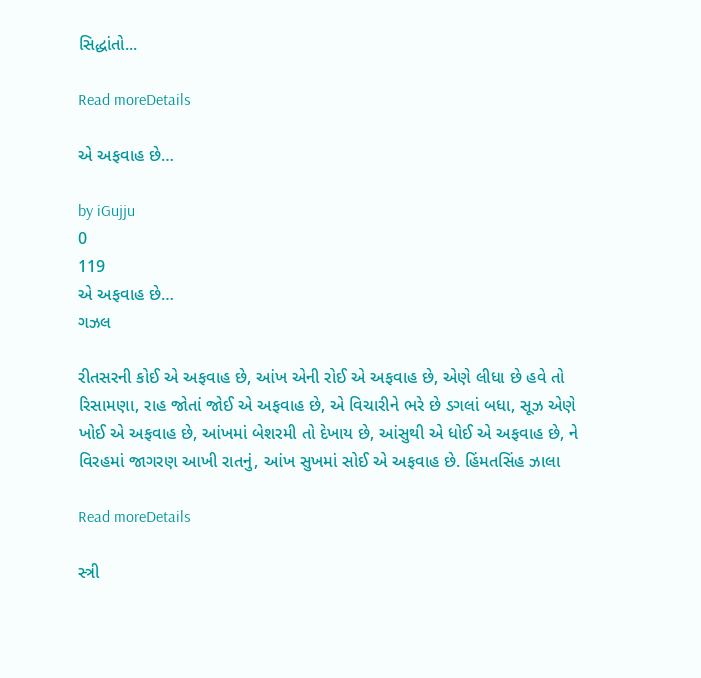સિદ્ધાંતો...

Read moreDetails

એ અફવાહ છે…

by iGujju
0
119
એ અફવાહ છે…
ગઝલ

રીતસરની કોઈ એ અફવાહ છે, આંખ એની રોઈ એ અફવાહ છે, એણે લીધા છે હવે તો રિસામણા, રાહ જોતાં જોઈ એ અફવાહ છે, એ વિચારીને ભરે છે ડગલાં બધા, સૂઝ એણે ખોઈ એ અફવાહ છે, આંખમાં બેશરમી તો દેખાય છે, આંસુથી એ ધોઈ એ અફવાહ છે, ને વિરહમાં જાગરણ આખી રાતનું, આંખ સુખમાં સોઈ એ અફવાહ છે. હિંમતસિંહ ઝાલા

Read moreDetails

સ્ત્રી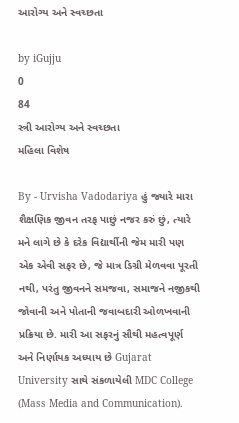આરોગ્ય અને સ્વચ્છતા

by iGujju
0
84
સ્ત્રી આરોગ્ય અને સ્વચ્છતા
મહિલા વિશેષ

By - Urvisha Vadodariya હું જ્યારે મારા શૈક્ષણિક જીવન તરફ પાછું નજર કરું છું, ત્યારે મને લાગે છે કે દરેક વિદ્યાર્થીની જેમ મારી પણ એક એવી સફર છે, જે માત્ર ડિગ્રી મેળવવા પૂરતી નથી, પરંતુ જીવનને સમજવા, સમાજને નજીકથી જોવાની અને પોતાની જવાબદારી ઓળખવાની પ્રક્રિયા છે. મારી આ સફરનું સૌથી મહત્વપૂર્ણ અને નિર્ણાયક અધ્યાય છે Gujarat University સાથે સંકળાયેલી MDC College (Mass Media and Communication).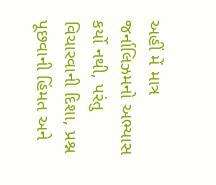અહીં મેં માત્ર જર્નાલિઝમનો અભ્યાસ કર્યો નથી, પરંતુ વિચારવાની દિશા, પ્રશ્ન પૂછવાની હિંમત અને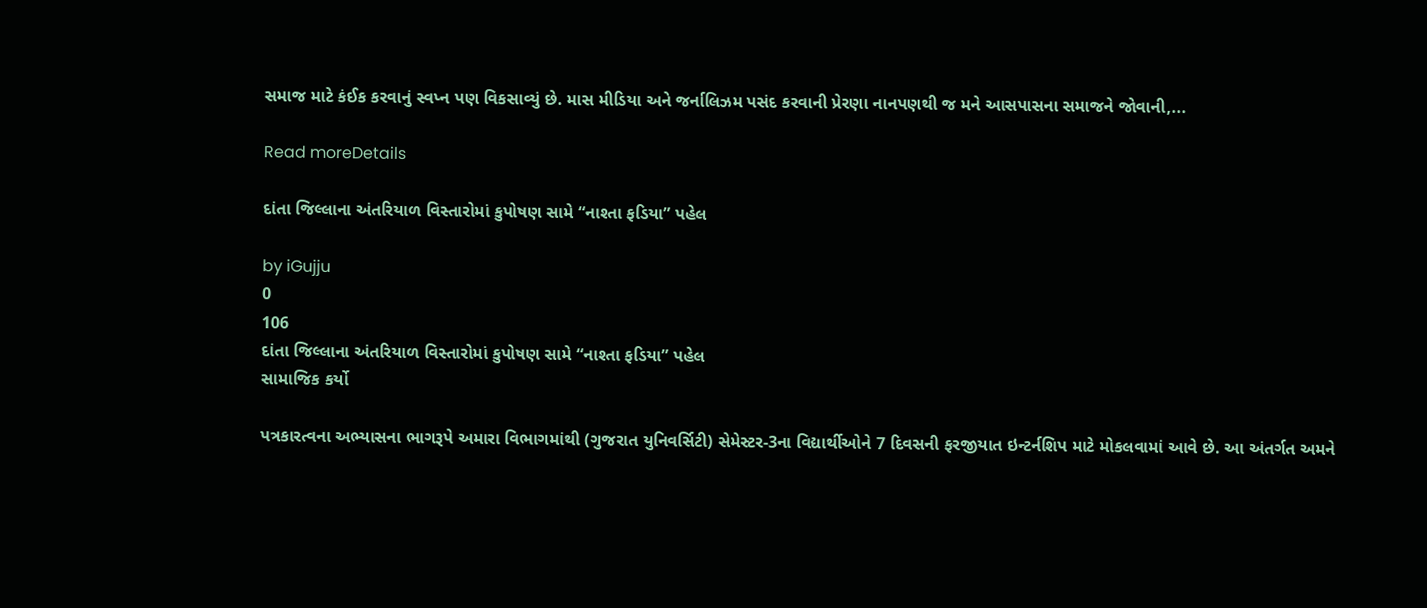સમાજ માટે કંઈક કરવાનું સ્વપ્ન પણ વિકસાવ્યું છે. માસ મીડિયા અને જર્નાલિઝમ પસંદ કરવાની પ્રેરણા નાનપણથી જ મને આસપાસના સમાજને જોવાની,...

Read moreDetails

દાંતા જિલ્લાના અંતરિયાળ વિસ્તારોમાં કુપોષણ સામે “નાશ્તા ફડિયા” પહેલ

by iGujju
0
106
દાંતા જિલ્લાના અંતરિયાળ વિસ્તારોમાં કુપોષણ સામે “નાશ્તા ફડિયા” પહેલ
સામાજિક કર્યો

પત્રકારત્વના અભ્યાસના ભાગરૂપે અમારા વિભાગમાંથી (ગુજરાત યુનિવર્સિટી) સેમેસ્ટર-3ના વિદ્યાર્થીઓને 7 દિવસની ફરજીયાત ઇન્ટર્નશિપ માટે મોકલવામાં આવે છે. આ અંતર્ગત અમને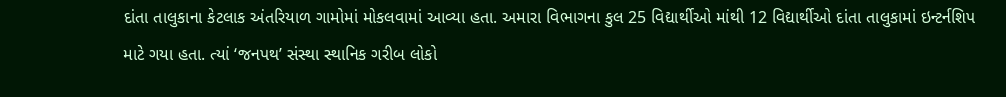દાંતા તાલુકાના કેટલાક અંતરિયાળ ગામોમાં મોકલવામાં આવ્યા હતા. અમારા વિભાગના કુલ 25 વિદ્યાર્થીઓ માંથી 12 વિદ્યાર્થીઓ દાંતા તાલુકામાં ઇન્ટર્નશિપ માટે ગયા હતા. ત્યાં ‘જનપથ’ સંસ્થા સ્થાનિક ગરીબ લોકો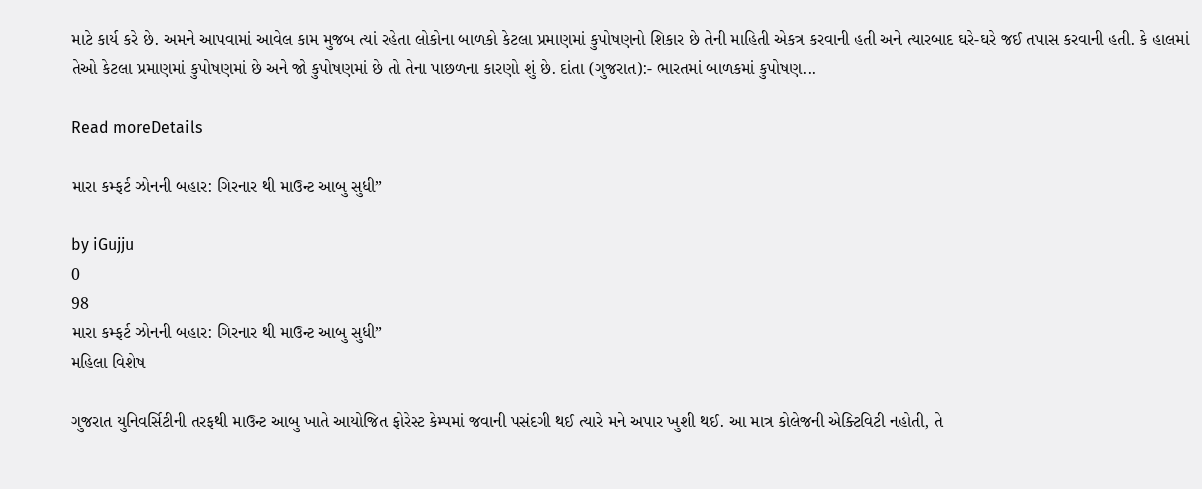માટે કાર્ય કરે છે. અમને આપવામાં આવેલ કામ મુજબ ત્યાં રહેતા લોકોના બાળકો કેટલા પ્રમાણમાં કુપોષણનો શિકાર છે તેની માહિતી એકત્ર કરવાની હતી અને ત્યારબાદ ઘરે-ઘરે જઈ તપાસ કરવાની હતી. કે હાલમાં તેઓ કેટલા પ્રમાણમાં કુપોષણમાં છે અને જો કુપોષણમાં છે તો તેના પાછળના કારણો શું છે. દાંતા (ગુજરાત):- ભારતમાં બાળકમાં કુપોષણ...

Read moreDetails

મારા કમ્ફર્ટ ઝોનની બહાર: ગિરનાર થી માઉન્ટ આબુ સુધી”

by iGujju
0
98
મારા કમ્ફર્ટ ઝોનની બહાર: ગિરનાર થી માઉન્ટ આબુ સુધી”
મહિલા વિશેષ

ગુજરાત યુનિવર્સિટીની તરફથી માઉન્ટ આબુ ખાતે આયોજિત ફોરેસ્ટ કેમ્પમાં જવાની પસંદગી થઈ ત્યારે મને અપાર ખુશી થઈ. આ માત્ર કોલેજની એક્ટિવિટી નહોતી, તે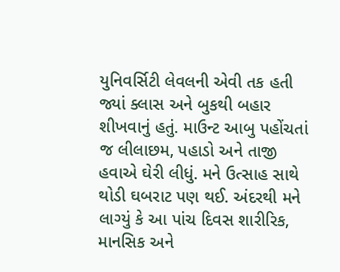યુનિવર્સિટી લેવલની એવી તક હતી જ્યાં ક્લાસ અને બુકથી બહાર શીખવાનું હતું. માઉન્ટ આબુ પહોંચતાં જ લીલાછમ, પહાડો અને તાજી હવાએ ઘેરી લીધું. મને ઉત્સાહ સાથે થોડી ઘબરાટ પણ થઈ. અંદરથી મને લાગ્યું કે આ પાંચ દિવસ શારીરિક, માનસિક અને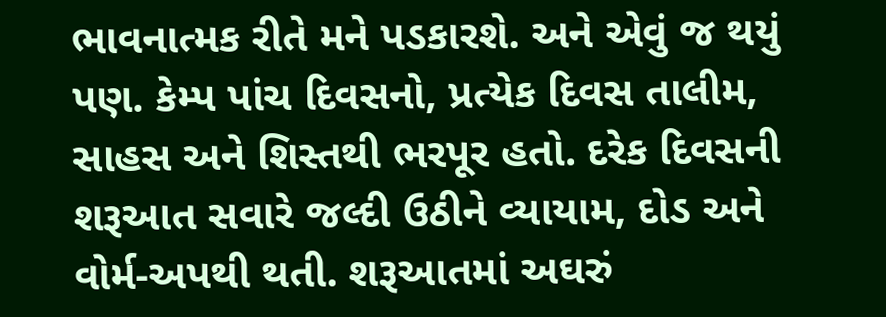ભાવનાત્મક રીતે મને પડકારશે. અને એવું જ થયું પણ. કેમ્પ પાંચ દિવસનો, પ્રત્યેક દિવસ તાલીમ, સાહસ અને શિસ્તથી ભરપૂર હતો. દરેક દિવસની શરૂઆત સવારે જલ્દી ઉઠીને વ્યાયામ, દોડ અને વોર્મ-અપથી થતી. શરૂઆતમાં અઘરું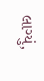લાગ્યું,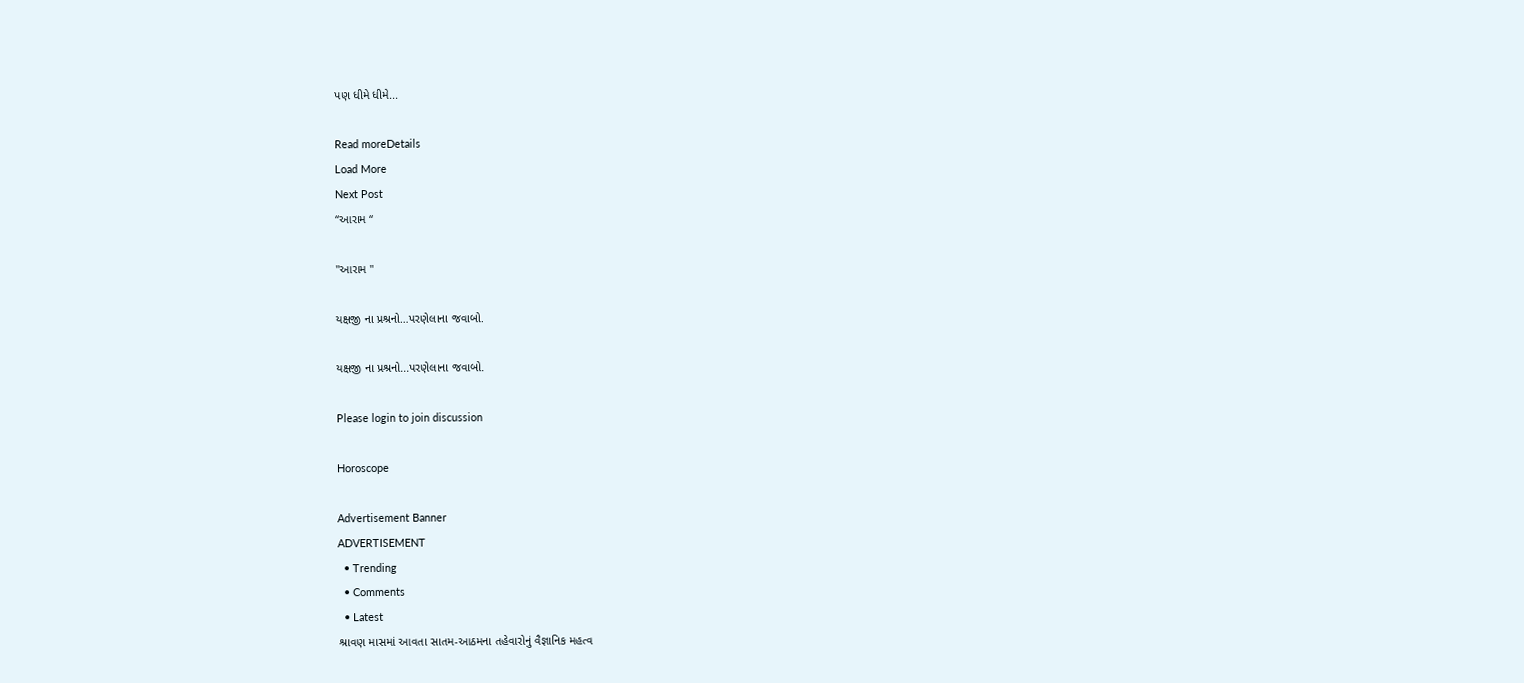પણ ધીમે ધીમે...

Read moreDetails
Load More
Next Post
“આરામ “

"આરામ "

યક્ષજી ના પ્રશ્રનો…પરણેલાના જવાબો.

યક્ષજી ના પ્રશ્રનો...પરણેલાના જવાબો.

Please login to join discussion

Horoscope

Advertisement Banner
ADVERTISEMENT
  • Trending
  • Comments
  • Latest
શ્રાવણ માસમાં આવતા સાતમ-આઠમના તહેવારોનું વૈજ્ઞાનિક મહત્વ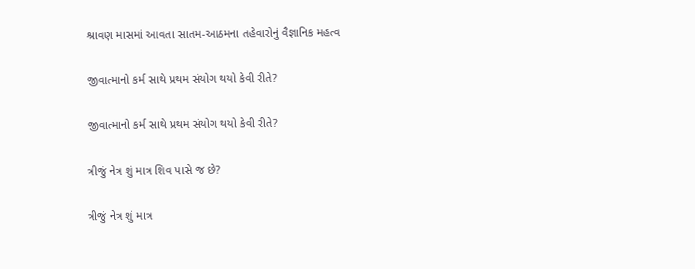શ્રાવણ માસમાં આવતા સાતમ-આઠમના તહેવારોનું વૈજ્ઞાનિક મહત્વ

જીવાત્માનો કર્મ સાથે પ્રથમ સંયોગ થયો કેવી રીતે?

જીવાત્માનો કર્મ સાથે પ્રથમ સંયોગ થયો કેવી રીતે?

ત્રીજું નેત્ર શું માત્ર શિવ પાસે જ છે?

ત્રીજું નેત્ર શું માત્ર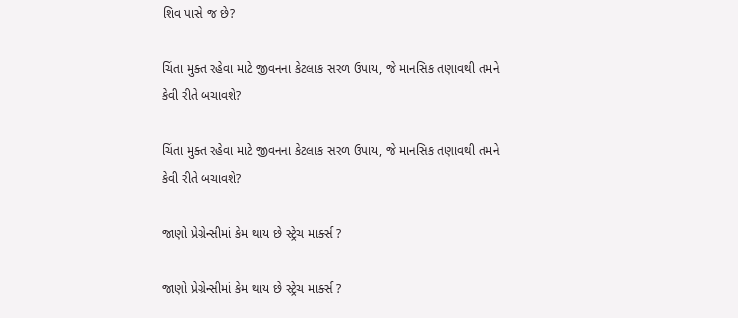શિવ પાસે જ છે?

ચિંતા મુક્ત રહેવા માટે જીવનના કેટલાક સરળ ઉપાય, જે માનસિક તણાવથી તમને કેવી રીતે બચાવશે?

ચિંતા મુક્ત રહેવા માટે જીવનના કેટલાક સરળ ઉપાય, જે માનસિક તણાવથી તમને કેવી રીતે બચાવશે?

જાણો પ્રેગ્રેન્સીમાં કેમ થાય છે સ્ટ્રેચ માર્ક્સ ?

જાણો પ્રેગ્રેન્સીમાં કેમ થાય છે સ્ટ્રેચ માર્ક્સ ?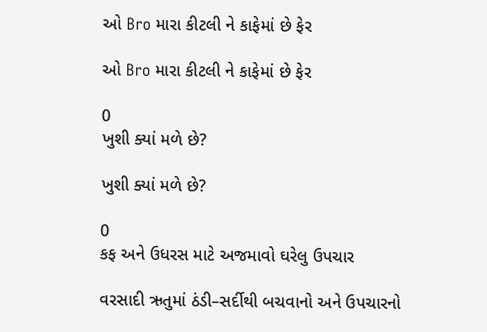ઓ Bro મારા કીટલી ને કાફેમાં છે ફેર

ઓ Bro મારા કીટલી ને કાફેમાં છે ફેર

0
ખુશી ક્યાં મળે છે?

ખુશી ક્યાં મળે છે?

0
કફ અને ઉધરસ માટે અજમાવો ઘરેલુ ઉપચાર

વરસાદી ઋતુમાં ઠંડી–સર્દીથી બચવાનો અને ઉપચારનો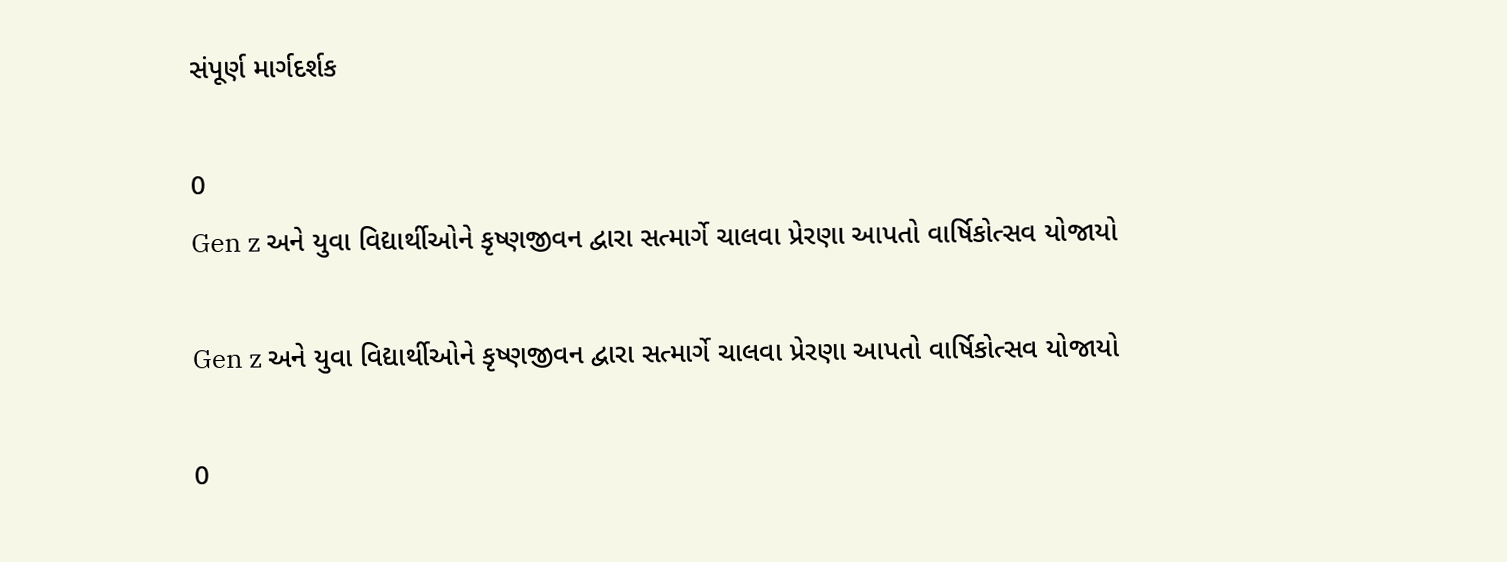સંપૂર્ણ માર્ગદર્શક

0
Gen z અને યુવા વિદ્યાર્થીઓને કૃષ્ણજીવન દ્વારા સત્માર્ગે ચાલવા પ્રેરણા આપતો વાર્ષિકોત્સવ યોજાયો

Gen z અને યુવા વિદ્યાર્થીઓને કૃષ્ણજીવન દ્વારા સત્માર્ગે ચાલવા પ્રેરણા આપતો વાર્ષિકોત્સવ યોજાયો

0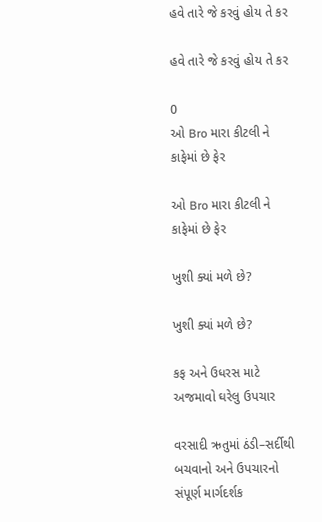હવે તારે જે કરવું હોય તે કર

હવે તારે જે કરવું હોય તે કર

0
ઓ Bro મારા કીટલી ને કાફેમાં છે ફેર

ઓ Bro મારા કીટલી ને કાફેમાં છે ફેર

ખુશી ક્યાં મળે છે?

ખુશી ક્યાં મળે છે?

કફ અને ઉધરસ માટે અજમાવો ઘરેલુ ઉપચાર

વરસાદી ઋતુમાં ઠંડી–સર્દીથી બચવાનો અને ઉપચારનો સંપૂર્ણ માર્ગદર્શક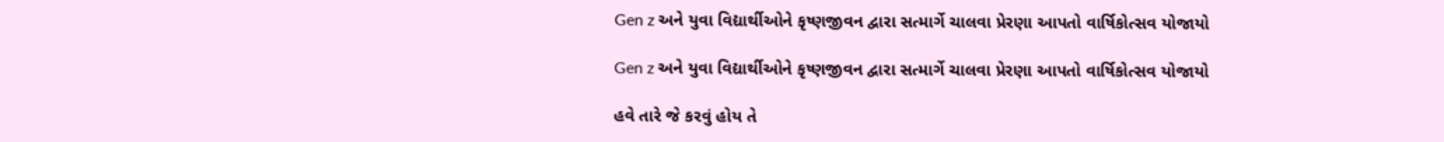Gen z અને યુવા વિદ્યાર્થીઓને કૃષ્ણજીવન દ્વારા સત્માર્ગે ચાલવા પ્રેરણા આપતો વાર્ષિકોત્સવ યોજાયો

Gen z અને યુવા વિદ્યાર્થીઓને કૃષ્ણજીવન દ્વારા સત્માર્ગે ચાલવા પ્રેરણા આપતો વાર્ષિકોત્સવ યોજાયો

હવે તારે જે કરવું હોય તે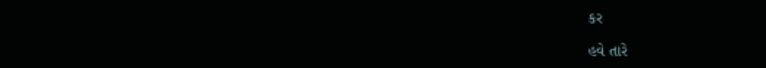કર

હવે તારે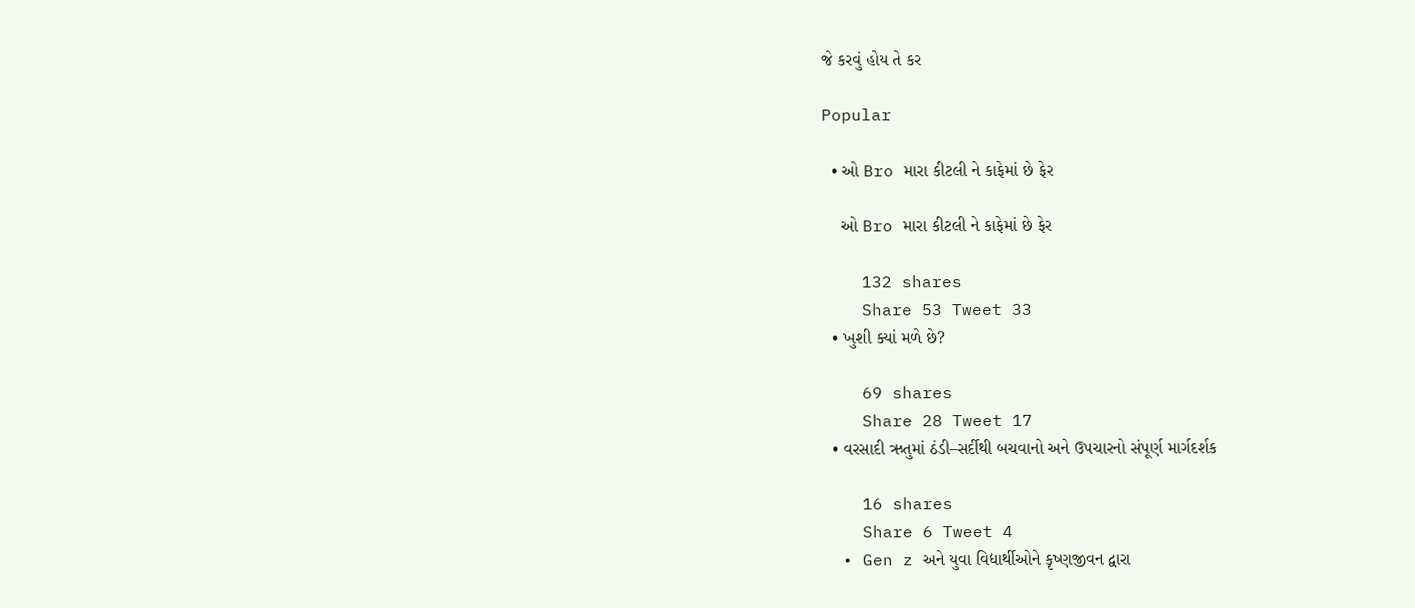જે કરવું હોય તે કર

Popular

  • ઓ Bro મારા કીટલી ને કાફેમાં છે ફેર

    ઓ Bro મારા કીટલી ને કાફેમાં છે ફેર

    132 shares
    Share 53 Tweet 33
  • ખુશી ક્યાં મળે છે?

    69 shares
    Share 28 Tweet 17
  • વરસાદી ઋતુમાં ઠંડી–સર્દીથી બચવાનો અને ઉપચારનો સંપૂર્ણ માર્ગદર્શક

    16 shares
    Share 6 Tweet 4
  • Gen z અને યુવા વિદ્યાર્થીઓને કૃષ્ણજીવન દ્વારા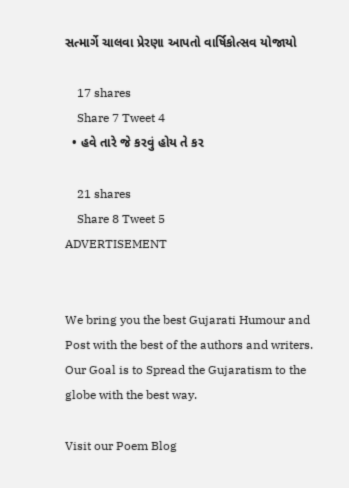સત્માર્ગે ચાલવા પ્રેરણા આપતો વાર્ષિકોત્સવ યોજાયો

    17 shares
    Share 7 Tweet 4
  • હવે તારે જે કરવું હોય તે કર

    21 shares
    Share 8 Tweet 5
ADVERTISEMENT


We bring you the best Gujarati Humour and Post with the best of the authors and writers. Our Goal is to Spread the Gujaratism to the globe with the best way.

Visit our Poem Blog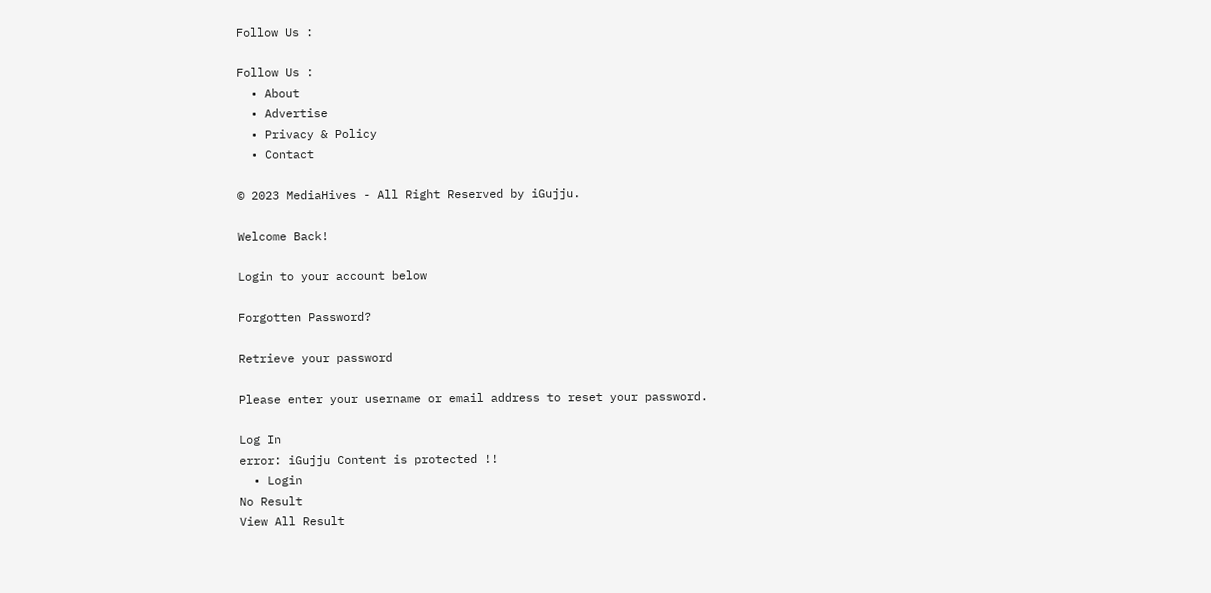Follow Us :

Follow Us :
  • About
  • Advertise
  • Privacy & Policy
  • Contact

© 2023 MediaHives - All Right Reserved by iGujju.

Welcome Back!

Login to your account below

Forgotten Password?

Retrieve your password

Please enter your username or email address to reset your password.

Log In
error: iGujju Content is protected !!
  • Login
No Result
View All Result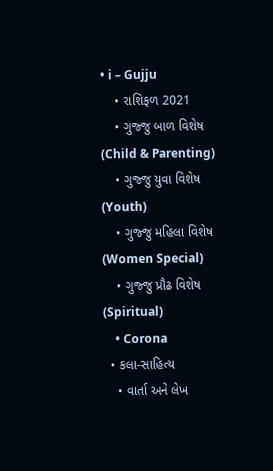• i – Gujju
    • રાશિફળ 2021
    • ગુજ્જુ બાળ વિશેષ (Child & Parenting)
    • ગુજ્જુ યુવા વિશેષ (Youth)
    • ગુજ્જુ મહિલા વિશેષ (Women Special)
    • ગુજ્જુ પ્રૌઢ વિશેષ (Spiritual)
    • Corona
  • કલા-સાહિત્ય
    • વાર્તા અને લેખ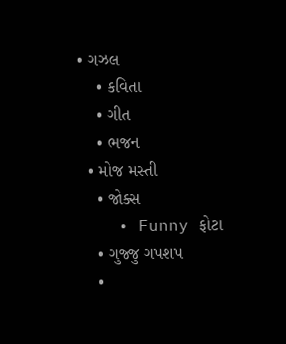• ગઝલ
    • કવિતા
    • ગીત
    • ભજન
  • મોજ મસ્તી
    • જોક્સ
    • Funny ફોટા
    • ગુજ્જુ ગપશપ
    •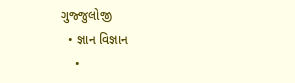ગુજ્જુલોજી
  • જ્ઞાન વિજ્ઞાન
    •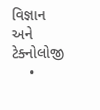વિજ્ઞાન અને ટેક્નોલોજી
    •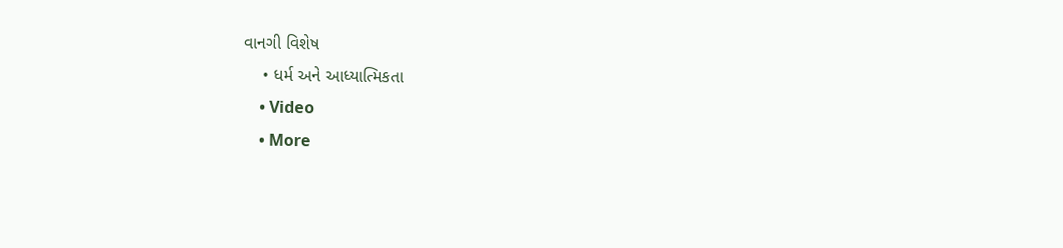વાનગી વિશેષ
    • ધર્મ અને આધ્યાત્મિકતા
    • Video
    • More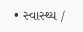• સ્વાસ્થ્ય /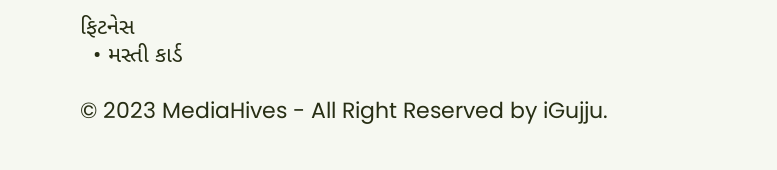ફિટનેસ
  • મસ્તી કાર્ડ

© 2023 MediaHives - All Right Reserved by iGujju.